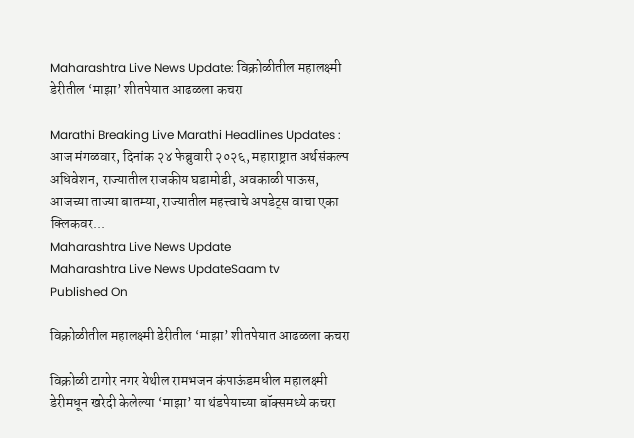Maharashtra Live News Update: विक्रोळीतील महालक्ष्मी डेरीतील ‘माझा’ शीतपेयात आढळला कचरा

Marathi Breaking Live Marathi Headlines Updates : आज मंगळवार, दिनांक २४ फेब्रुवारी २०२६, महाराष्ट्रात अर्थसंकल्प अधिवेशन, राज्यातील राजकीय घडामोडी, अवकाळी पाऊस, आजच्या ताज्या बातम्या, राज्यातील महत्त्वाचे अपडेट्स वाचा एका क्लिकवर...
Maharashtra Live News Update
Maharashtra Live News UpdateSaam tv
Published On

विक्रोळीतील महालक्ष्मी डेरीतील ‘माझा’ शीतपेयात आढळला कचरा

विक्रोळी टागोर नगर येथील रामभजन कंपाऊंडमधील महालक्ष्मी डेरीमधून खरेदी केलेल्या ‘माझा’ या थंडपेयाच्या बॉक्समध्ये कचरा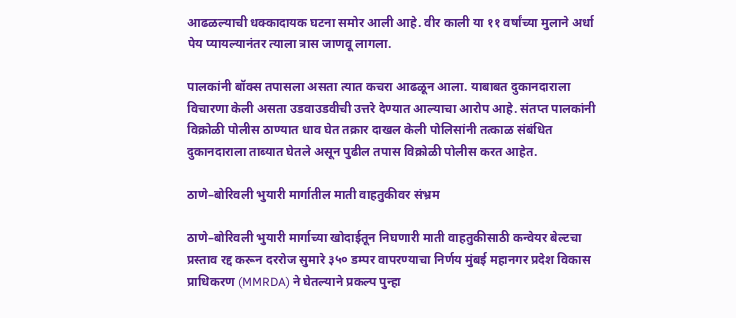आढळल्याची धक्कादायक घटना समोर आली आहे. वीर काली या ११ वर्षांच्या मुलाने अर्धा पेय प्यायल्यानंतर त्याला त्रास जाणवू लागला.

पालकांनी बॉक्स तपासला असता त्यात कचरा आढळून आला. याबाबत दुकानदाराला विचारणा केली असता उडवाउडवीची उत्तरे देण्यात आल्याचा आरोप आहे. संतप्त पालकांनी विक्रोळी पोलीस ठाण्यात धाव घेत तक्रार दाखल केली पोलिसांनी तत्काळ संबंधित दुकानदाराला ताब्यात घेतले असून पुढील तपास विक्रोळी पोलीस करत आहेत.

ठाणे–बोरिवली भुयारी मार्गातील माती वाहतुकीवर संभ्रम

ठाणे–बोरिवली भुयारी मार्गाच्या खोदाईतून निघणारी माती वाहतुकीसाठी कन्वेयर बेल्टचा प्रस्ताव रद्द करून दररोज सुमारे ३५० डम्पर वापरण्याचा निर्णय मुंबई महानगर प्रदेश विकास प्राधिकरण (MMRDA) ने घेतल्याने प्रकल्प पुन्हा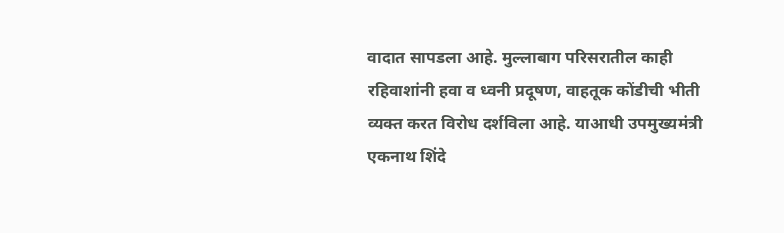वादात सापडला आहे. मुल्लाबाग परिसरातील काही रहिवाशांनी हवा व ध्वनी प्रदूषण, वाहतूक कोंडीची भीती व्यक्त करत विरोध दर्शविला आहे. याआधी उपमुख्यमंत्री एकनाथ शिंदे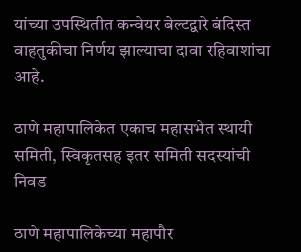यांच्या उपस्थितीत कन्वेयर बेल्टद्वारे बंदिस्त वाहतुकीचा निर्णय झाल्याचा दावा रहिवाशांचा आहे.

ठाणे महापालिकेत एकाच महासभेत स्थायी समिती, स्विकृतसह इतर समिती सदस्यांची निवड

ठाणे महापालिकेच्या महापौर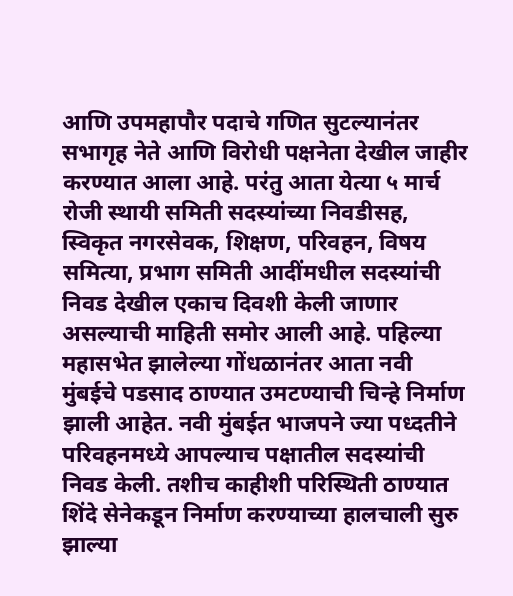आणि उपमहापौर पदाचे गणित सुटल्यानंतर सभागृह नेते आणि विरोधी पक्षनेता देखील जाहीर करण्यात आला आहे. परंतु आता येत्या ५ मार्च रोजी स्थायी समिती सदस्यांच्या निवडीसह, स्विकृत नगरसेवक, शिक्षण, परिवहन, विषय समित्या, प्रभाग समिती आदींमधील सदस्यांची निवड देखील एकाच दिवशी केली जाणार असल्याची माहिती समोर आली आहे. पहिल्या महासभेत झालेल्या गोंधळानंतर आता नवी मुंबईचे पडसाद ठाण्यात उमटण्याची चिन्हे निर्माण झाली आहेत. नवी मुंबईत भाजपने ज्या पध्दतीने परिवहनमध्ये आपल्याच पक्षातील सदस्यांची निवड केली. तशीच काहीशी परिस्थिती ठाण्यात शिंदे सेनेकडून निर्माण करण्याच्या हालचाली सुरु झाल्या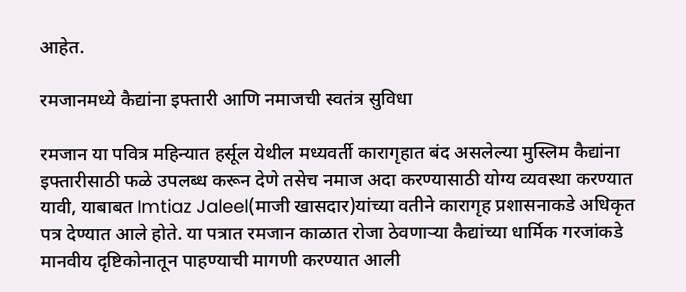आहेत.

रमजानमध्ये कैद्यांना इफ्तारी आणि नमाजची स्वतंत्र सुविधा

रमजान या पवित्र महिन्यात हर्सूल येथील मध्यवर्ती कारागृहात बंद असलेल्या मुस्लिम कैद्यांना इफ्तारीसाठी फळे उपलब्ध करून देणे तसेच नमाज अदा करण्यासाठी योग्य व्यवस्था करण्यात यावी, याबाबत Imtiaz Jaleel(माजी खासदार)यांच्या वतीने कारागृह प्रशासनाकडे अधिकृत पत्र देण्यात आले होते. या पत्रात रमजान काळात रोजा ठेवणाऱ्या कैद्यांच्या धार्मिक गरजांकडे मानवीय दृष्टिकोनातून पाहण्याची मागणी करण्यात आली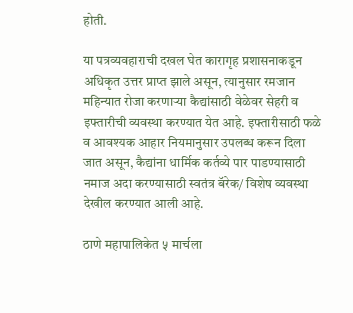होती.

या पत्रव्यवहाराची दखल घेत कारागृह प्रशासनाकडून अधिकृत उत्तर प्राप्त झाले असून, त्यानुसार रमजान महिन्यात रोजा करणाऱ्या कैद्यांसाठी वेळेवर सेहरी व इफ्तारीची व्यवस्था करण्यात येत आहे. इफ्तारीसाठी फळे व आवश्यक आहार नियमानुसार उपलब्ध करून दिला जात असून, कैद्यांना धार्मिक कर्तव्ये पार पाडण्यासाठी नमाज अदा करण्यासाठी स्वतंत्र बॅरेक/ विशेष व्यवस्था देखील करण्यात आली आहे.

ठाणे महापालिकेत ५ मार्चला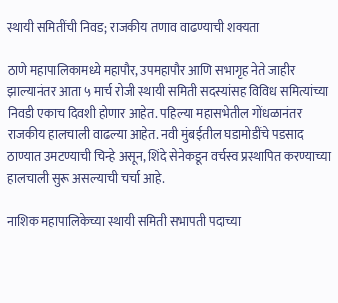स्थायी समितींची निवड; राजकीय तणाव वाढण्याची शक्यता

ठाणे महापालिकामध्ये महापौर, उपमहापौर आणि सभागृह नेते जाहीर झाल्यानंतर आता ५ मार्च रोजी स्थायी समिती सदस्यांसह विविध समित्यांच्या निवडी एकाच दिवशी होणार आहेत. पहिल्या महासभेतील गोंधळानंतर राजकीय हालचाली वाढल्या आहेत. नवी मुंबईतील घडामोडींचे पडसाद ठाण्यात उमटण्याची चिन्हे असून, शिंदे सेनेकडून वर्चस्व प्रस्थापित करण्याच्या हालचाली सुरू असल्याची चर्चा आहे.

नाशिक महापालिकेच्या स्थायी समिती सभापती पदाच्या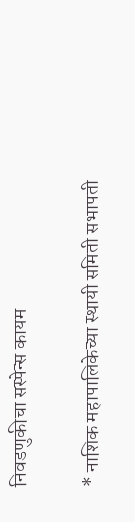निवडणुकीचा सस्पेन्स कायम

* नाशिक महापालिकेच्या स्थायी समिती सभापती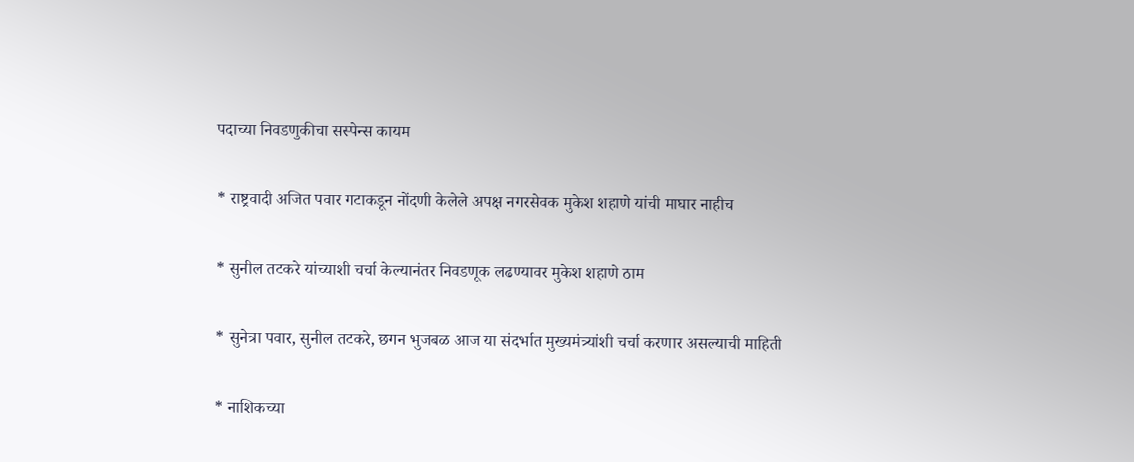पदाच्या निवडणुकीचा सस्पेन्स कायम

* राष्ट्रवादी अजित पवार गटाकडून नोंदणी केलेले अपक्ष नगरसेवक मुकेश शहाणे यांची माघार नाहीच

* सुनील तटकरे यांच्याशी चर्चा केल्यानंतर निवडणूक लढण्यावर मुकेश शहाणे ठाम

* सुनेत्रा पवार, सुनील तटकरे, छगन भुजबळ आज या संदर्भात मुख्यमंत्र्यांशी चर्चा करणार असल्याची माहिती

* नाशिकच्या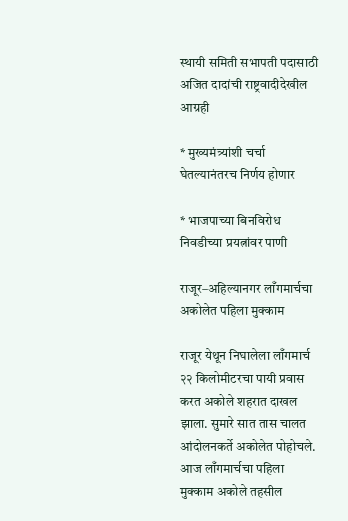स्थायी समिती सभापती पदासाठी अजित दादांची राष्ट्रवादीदेखील आग्रही

* मुख्यमंत्र्यांशी चर्चा घेतल्यानंतरच निर्णय होणार

* भाजपाच्या बिनविरोध निवडीच्या प्रयत्नांवर पाणी

राजूर–अहिल्यानगर लाँगमार्चचा अकोलेत पहिला मुक्काम

राजूर येथून निघालेला लाँगमार्च २२ किलोमीटरचा पायी प्रवास करत अकोले शहरात दाखल झाला. सुमारे सात तास चालत आंदोलनकर्ते अकोलेत पोहोचले. आज लाँगमार्चचा पहिला मुक्काम अकोले तहसील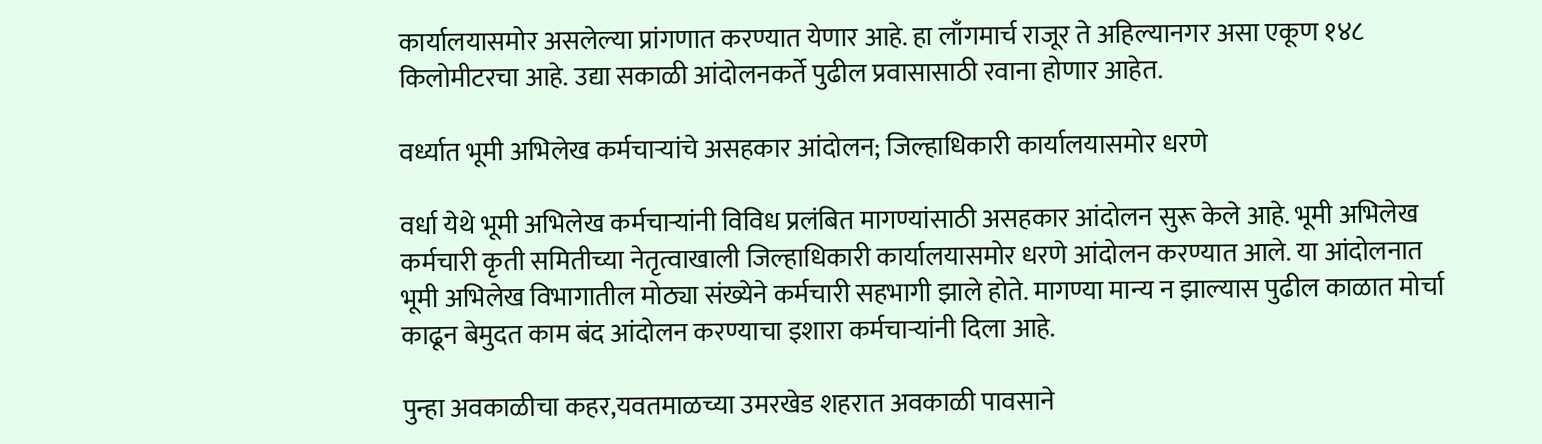कार्यालयासमोर असलेल्या प्रांगणात करण्यात येणार आहे. हा लाँगमार्च राजूर ते अहिल्यानगर असा एकूण १४८ किलोमीटरचा आहे. उद्या सकाळी आंदोलनकर्ते पुढील प्रवासासाठी रवाना होणार आहेत.

वर्ध्यात भूमी अभिलेख कर्मचाऱ्यांचे असहकार आंदोलन; जिल्हाधिकारी कार्यालयासमोर धरणे

वर्धा येथे भूमी अभिलेख कर्मचाऱ्यांनी विविध प्रलंबित मागण्यांसाठी असहकार आंदोलन सुरू केले आहे. भूमी अभिलेख कर्मचारी कृती समितीच्या नेतृत्वाखाली जिल्हाधिकारी कार्यालयासमोर धरणे आंदोलन करण्यात आले. या आंदोलनात भूमी अभिलेख विभागातील मोठ्या संख्येने कर्मचारी सहभागी झाले होते. मागण्या मान्य न झाल्यास पुढील काळात मोर्चा काढून बेमुदत काम बंद आंदोलन करण्याचा इशारा कर्मचाऱ्यांनी दिला आहे.

पुन्हा अवकाळीचा कहर,यवतमाळच्या उमरखेड शहरात अवकाळी पावसाने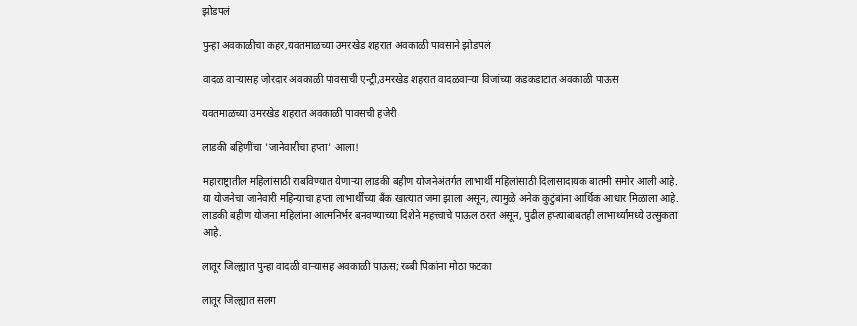झोडपलं

पुन्हा अवकाळीचा कहर,यवतमाळच्या उमरखेड शहरात अवकाळी पावसाने झोडपलं

वादळ वाऱ्यासह जोरदार अवकाळी पावसाची एन्ट्री,उमरखेड शहरात वादळवाऱ्या विजांच्या कडकडाटात अवकाळी पाऊस

यवतमाळच्या उमरखेड शहरात अवकाळी पावसची हजेरी

लाडकी बहिणींचा 'जानेवारीचा हप्ता' आला!

महाराष्ट्रातील महिलांसाठी राबविण्यात येणाऱ्या लाडकी बहीण योजनेअंतर्गत लाभार्थी महिलांसाठी दिलासादायक बातमी समोर आली आहे. या योजनेचा जानेवारी महिन्याचा हप्ता लाभार्थींच्या बँक खात्यात जमा झाला असून, त्यामुळे अनेक कुटुंबांना आर्थिक आधार मिळाला आहे. लाडकी बहीण योजना महिलांना आत्मनिर्भर बनवण्याच्या दिशेने महत्त्वाचे पाऊल ठरत असून, पुढील हप्त्याबाबतही लाभार्थ्यांमध्ये उत्सुकता आहे.

लातूर जिल्ह्यात पुन्हा वादळी वाऱ्यासह अवकाळी पाऊस; रब्बी पिकांना मोठा फटका

लातूर जिल्ह्यात सलग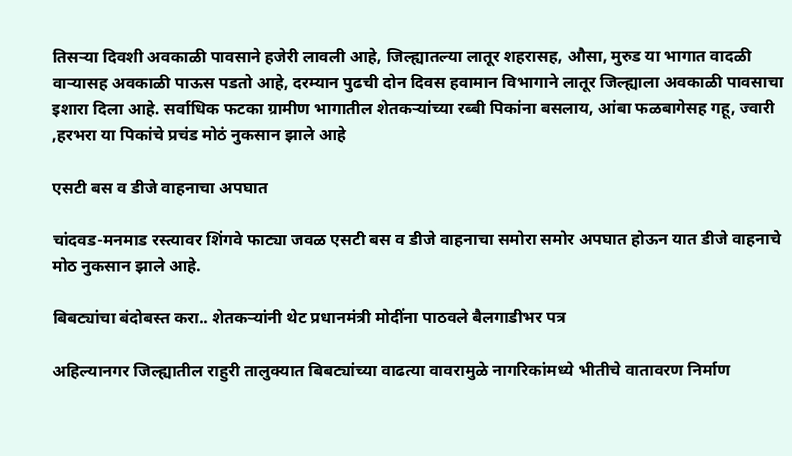तिसऱ्या दिवशी अवकाळी पावसाने हजेरी लावली आहे, जिल्ह्यातल्या लातूर शहरासह, औसा, मुरुड या भागात वादळी वाऱ्यासह अवकाळी पाऊस पडतो आहे, दरम्यान पुढची दोन दिवस हवामान विभागाने लातूर जिल्ह्याला अवकाळी पावसाचा इशारा दिला आहे. सर्वाधिक फटका ग्रामीण भागातील शेतकऱ्यांच्या रब्बी पिकांना बसलाय, आंबा फळबागेसह गहू, ज्वारी ,हरभरा या पिकांचे प्रचंड मोठं नुकसान झाले आहे

एसटी बस व डीजे वाहनाचा अपघात

चांदवड-मनमाड रस्त्यावर शिंगवे फाट्या जवळ एसटी बस व डीजे वाहनाचा समोरा समोर अपघात होऊन यात डीजे वाहनाचे मोठ नुकसान झाले आहे.

बिबट्यांचा बंदोबस्त करा.. शेतकऱ्यांनी थेट प्रधानमंत्री मोदींना पाठवले बैलगाडीभर पत्र

अहिल्यानगर जिल्ह्यातील राहुरी तालुक्यात बिबट्यांच्या वाढत्या वावरामुळे नागरिकांमध्ये भीतीचे वातावरण निर्माण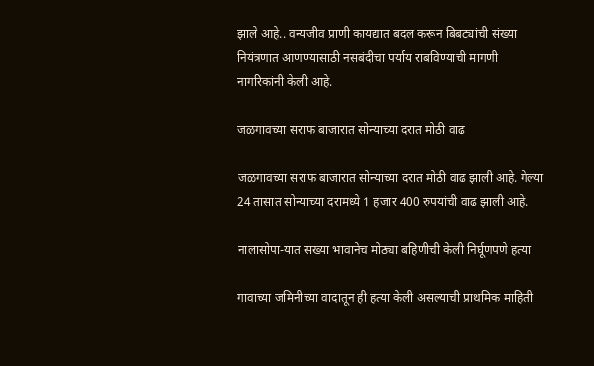झाले आहे.. वन्यजीव प्राणी कायद्यात बदल करून बिबट्यांची संख्या नियंत्रणात आणण्यासाठी नसबंदीचा पर्याय राबविण्याची मागणी नागरिकांनी केली आहे.

जळगावच्या सराफ बाजारात सोन्याच्या दरात मोठी वाढ

जळगावच्या सराफ बाजारात सोन्याच्या दरात मोठी वाढ झाली आहे. गेल्या 24 तासात सोन्याच्या दरामध्ये 1 हजार 400 रुपयांची वाढ झाली आहे.

नालासोपा-यात सख्या भावानेच मोठ्या बहिणीची केली निर्घूणपणे हत्या

गावाच्या जमिनीच्या वादातून ही हत्या केली असल्याची प्राथमिक माहिती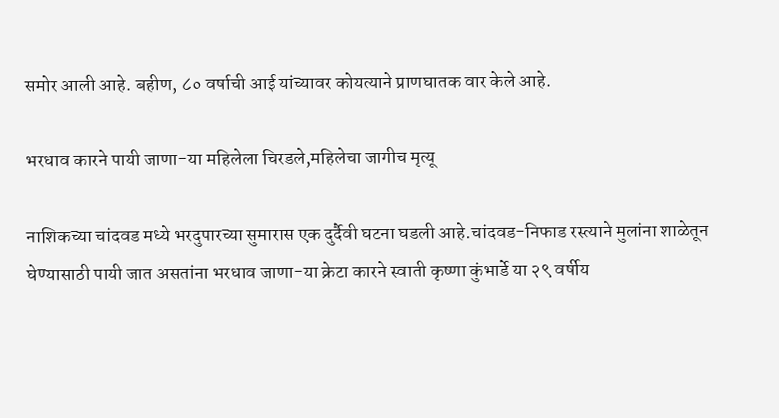समोर आली आहे. बहीण, ८० वर्षाची आई यांच्यावर कोयत्याने प्राणघातक वार केले आहे.

भरधाव कारने पायी जाणा-या महिलेला चिरडले,महिलेचा जागीच मृत्यू

नाशिकच्या चांदवड मध्ये भरदुपारच्या सुमारास एक दुर्दैवी घटना घडली आहे.चांदवड-निफाड रस्त्याने मुलांना शाळेतून घेण्यासाठी पायी जात असतांना भरधाव जाणा-या क्रेटा कारने स्वाती कृष्णा कुंभार्डे या २९ वर्षीय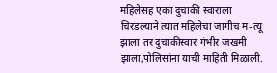महिलेसह एका दुचाकी स्वाराला चिरडल्याने त्यात महिलेचा जागीच म-त्यू झाला तर दुचाकीस्वार गंभीर जखमी झाला,पोलिसांना याची माहिती मिळाली.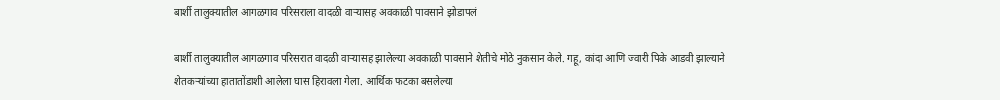बार्शी तालुक्यातील आगळगाव परिसराला वादळी वाऱ्यासह अवकाळी पावसाने झोडापलं

बार्शी तालुक्यातील आगळगाव परिसरात वादळी वाऱ्यासह झालेल्या अवकाळी पावसाने शेतीचे मोठे नुकसान केले. गहू, कांदा आणि ज्वारी पिके आडवी झाल्याने शेतकऱ्यांच्या हातातोंडाशी आलेला घास हिरावला गेला. आर्थिक फटका बसलेल्या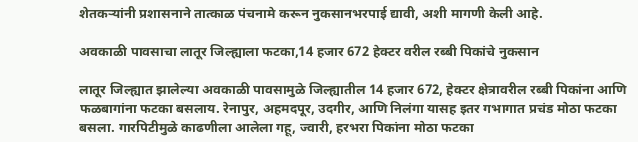शेतकऱ्यांनी प्रशासनाने तात्काळ पंचनामे करून नुकसानभरपाई द्यावी, अशी मागणी केली आहे.

अवकाळी पावसाचा लातूर जिल्ह्याला फटका,14 हजार 672 हेक्टर वरील रब्बी पिकांचे नुकसान

लातूर जिल्ह्यात झालेल्या अवकाळी पावसामुळे जिल्ह्यातील 14 हजार 672, हेक्टर क्षेत्रावरील रब्बी पिकांना आणि फळबागांना फटका बसलाय. रेनापुर, अहमदपूर, उदगीर, आणि निलंगा यासह इतर गभागात प्रचंड मोठा फटका बसला. गारपिटीमुळे काढणीला आलेला गहू, ज्वारी, हरभरा पिकांना मोठा फटका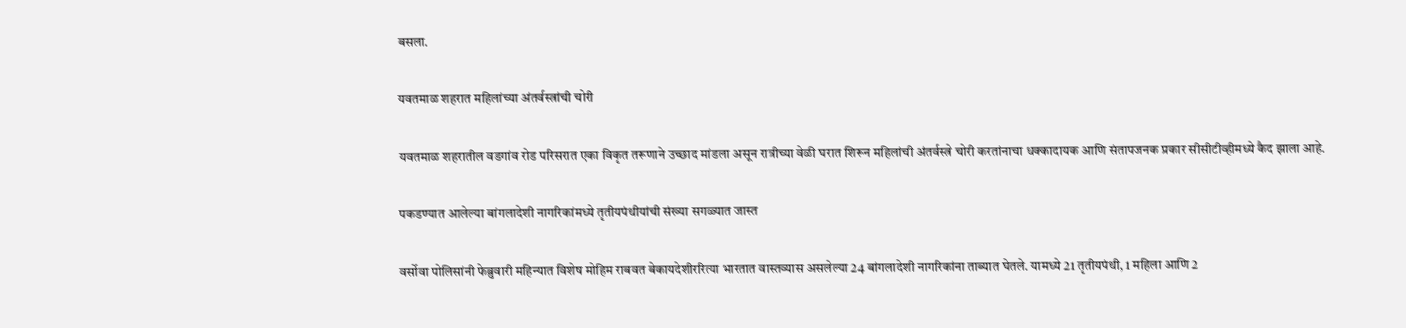बसला.

यवतमाळ शहरात महिलांच्या अंतर्वस्त्रांची चोरी

यवतमाळ शहरातील वडगांव रोड परिसरात एका विकृत तरूणाने उच्छाद मांडला असून रात्रीच्या वेळी घरात शिरून महिलांची अंतर्वस्त्रे चोरी करतांनाचा धक्कादायक आणि संतापजनक प्रकार सीसीटीव्हीमध्ये कैद झाला आहे.

पकडण्यात आलेल्या बांगलादेशी नागरिकांमध्ये तृतीयपंथीयांची संख्या सगळ्यात जास्त

वर्सोवा पोलिसांनी फेब्रुवारी महिन्यात विशेष मोहिम राबवत बेकायदेशीररित्या भारतात वास्तव्यास असलेल्या 24 बांगलादेशी नागरिकांना ताब्यात घेतले. यामध्ये 21 तृतीयपंथी, 1 महिला आणि 2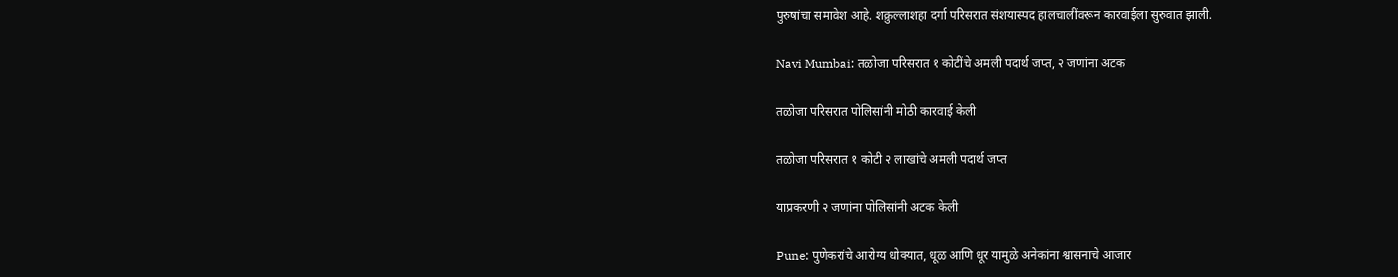पुरुषांचा समावेश आहे. शक्रुल्लाशहा दर्गा परिसरात संशयास्पद हालचालींवरून कारवाईला सुरुवात झाली.

Navi Mumbai: तळोजा परिसरात १ कोटींचे अमली पदार्थ जप्त, २ जणांना अटक

तळोजा परिसरात पोलिसांनी मोठी कारवाई केली

तळोजा परिसरात १ कोटी २ लाखांचे अमली पदार्थ जप्त

याप्रकरणी २ जणांना पोलिसांनी अटक केली

Pune: पुणेकरांचे आरोग्य धोक्यात, धूळ आणि धूर यामुळे अनेकांना श्वासनाचे आजार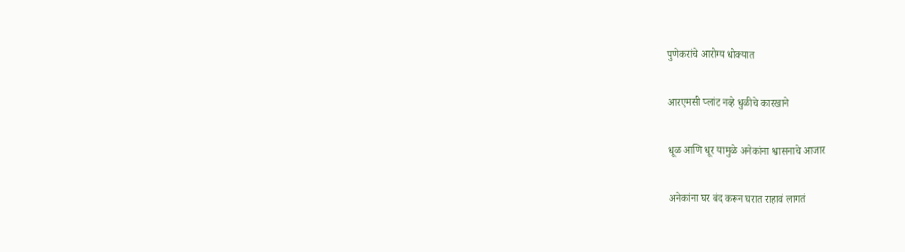पुणेकरांचे आरोग्य धोक्यात

आरएमसी प्लांट नव्हे धुळीचे कारखाने

धूळ आणि धूर यामुळे अनेकांना श्वासनाचे आजार

अनेकांना घर बंद करून घरात राहावं लागतं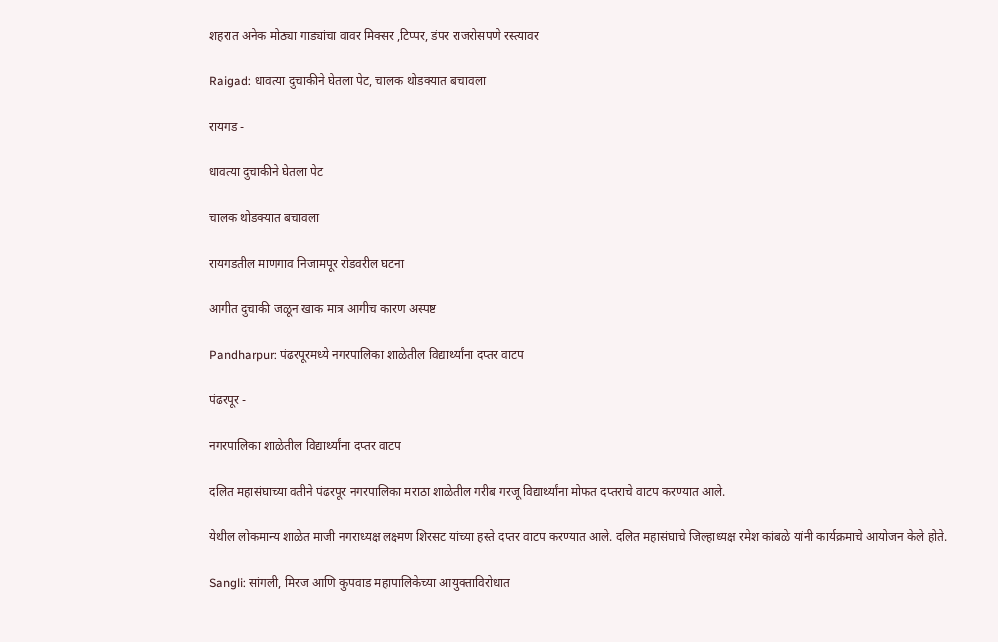शहरात अनेक मोठ्या गाड्यांचा वावर मिक्सर ,टिप्पर, डंपर राजरोसपणे रस्त्यावर

Raigad: धावत्या दुचाकीने घेतला पेट, चालक थोडक्यात बचावला

रायगड -

धावत्या दुचाकीने घेतला पेट

चालक थोडक्यात बचावला

रायगडतील माणगाव निजामपूर रोडवरील घटना

आगीत दुचाकी जळून खाक मात्र आगीच कारण अस्पष्ट

Pandharpur: पंढरपूरमध्ये नगरपालिका शाळेतील विद्यार्थ्यांना दप्तर वाटप

पंढरपूर -

नगरपालिका शाळेतील विद्यार्थ्यांना दप्तर वाटप

दलित महासंघाच्या वतीने पंढरपूर नगरपालिका मराठा शाळेतील गरीब गरजू विद्यार्थ्यांना मोफत दप्तराचे वाटप करण्यात आले.

येथील लोकमान्य शाळेत माजी नगराध्यक्ष लक्ष्मण शिरसट यांच्या हस्ते दप्तर वाटप करण्यात आले. दलित महासंघाचे जिल्हाध्यक्ष रमेश कांबळे यांनी कार्यक्रमाचे आयोजन केले होते.

Sangli: सांगली, मिरज आणि कुपवाड महापालिकेच्या आयुक्ताविरोधात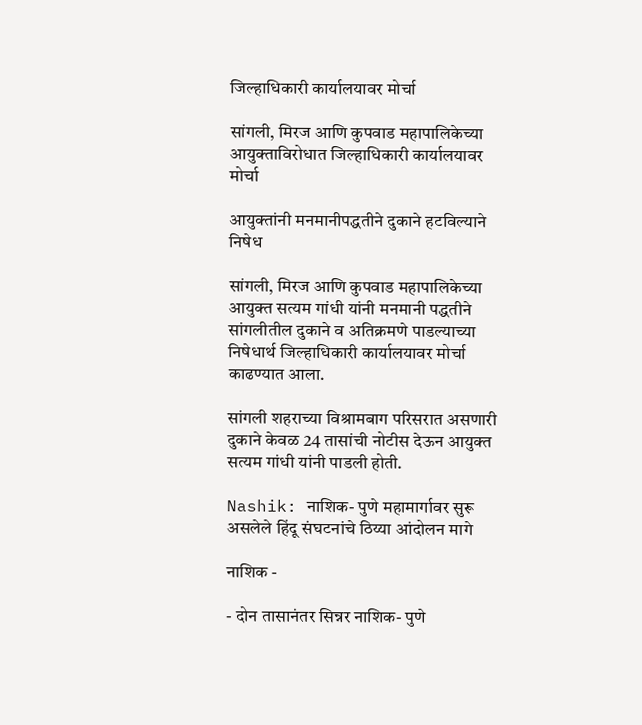जिल्हाधिकारी कार्यालयावर मोर्चा

सांगली, मिरज आणि कुपवाड महापालिकेच्या आयुक्ताविरोधात जिल्हाधिकारी कार्यालयावर मोर्चा

आयुक्तांनी मनमानीपद्धतीने दुकाने हटविल्याने निषेध

सांगली, मिरज आणि कुपवाड महापालिकेच्या आयुक्त सत्यम गांधी यांनी मनमानी पद्धतीने सांगलीतील दुकाने व अतिक्रमणे पाडल्याच्या निषेधार्थ जिल्हाधिकारी कार्यालयावर मोर्चा काढण्यात आला.

सांगली शहराच्या विश्रामबाग परिसरात असणारी दुकाने केवळ 24 तासांची नोटीस देऊन आयुक्त सत्यम गांधी यांनी पाडली होती.

Nashik: नाशिक- पुणे महामार्गावर सुरू असलेले हिंदू संघटनांचे ठिय्या आंदोलन मागे

नाशिक -

- दोन तासानंतर सिन्नर नाशिक- पुणे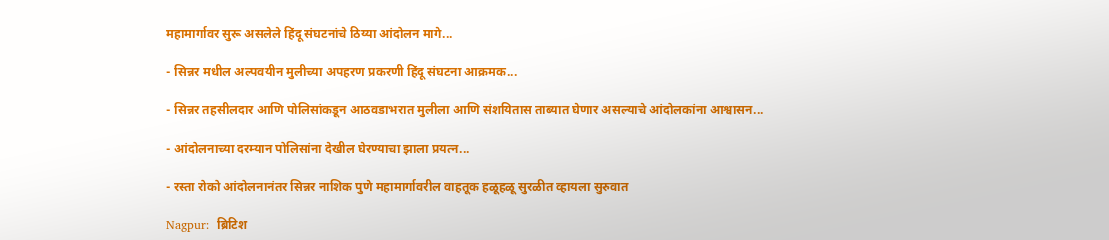महामार्गावर सुरू असलेले हिंदू संघटनांचे ठिय्या आंदोलन मागे...

- सिन्नर मधील अल्पवयीन मुलीच्या अपहरण प्रकरणी हिंदू संघटना आक्रमक...

- सिन्नर तहसीलदार आणि पोलिसांकडून आठवडाभरात मुलीला आणि संशयितास ताब्यात घेणार असल्याचे आंदोलकांना आश्वासन...

- आंदोलनाच्या दरम्यान पोलिसांना देखील घेरण्याचा झाला प्रयत्न...

- रस्ता रोको आंदोलनानंतर सिन्नर नाशिक पुणे महामार्गावरील वाहतूक हळूहळू सुरळीत व्हायला सुरुवात

Nagpur:  ब्रिटिश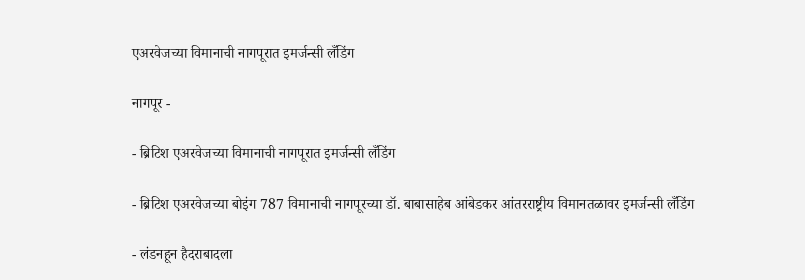एअरवेजच्या विमानाची नागपूरात इमर्जन्सी लँडिंग

नागपूर -

- ब्रिटिश एअरवेजच्या विमानाची नागपूरात इमर्जन्सी लँडिंग

- ब्रिटिश एअरवेजच्या बोइंग 787 विमानाची नागपूरच्या डॉ. बाबासाहेब आंबेडकर आंतरराष्ट्रीय विमानतळावर इमर्जन्सी लँडिंग

- लंडनहून हैदराबादला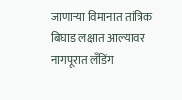जाणाऱ्या विमानात तांत्रिक बिघाड लक्षात आल्यावर नागपूरात लँडिंग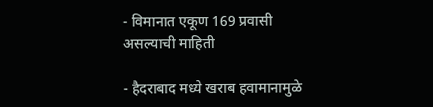- विमानात एकूण 169 प्रवासी असल्याची माहिती

- हैदराबाद मध्ये खराब हवामानामुळे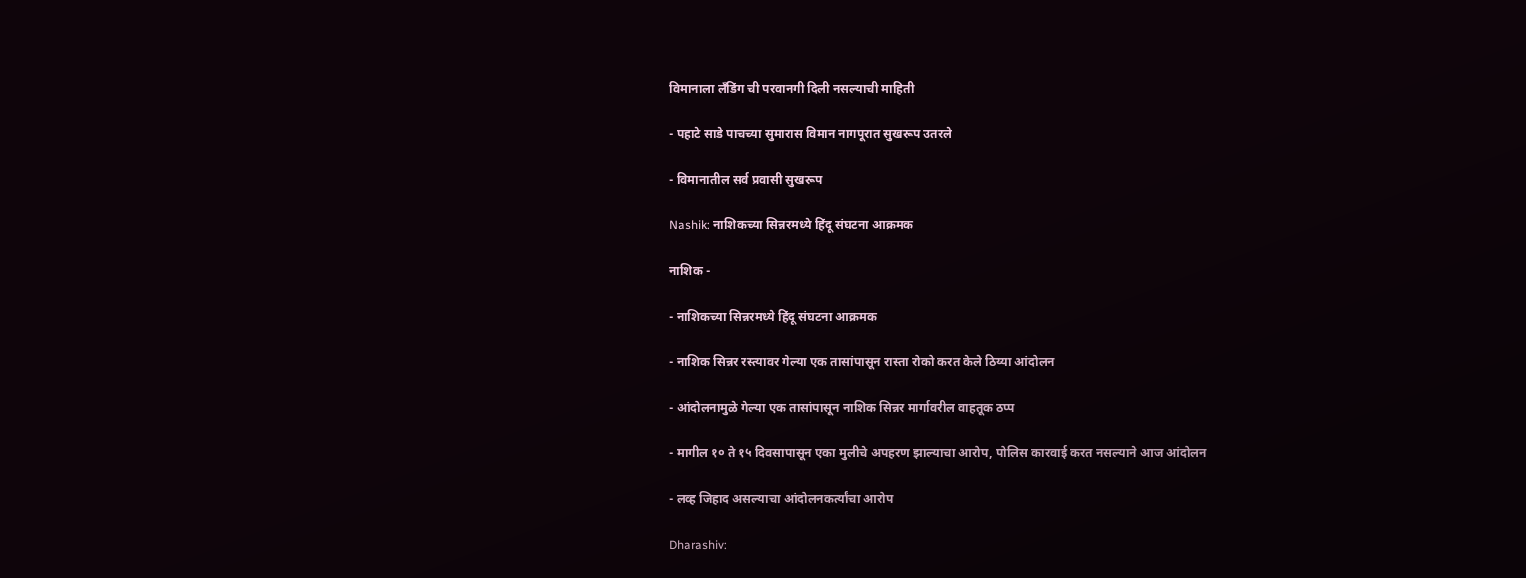विमानाला लँडिंग ची परवानगी दिली नसल्याची माहिती

- पहाटे साडे पाचच्या सुमारास विमान नागपूरात सुखरूप उतरले

- विमानातील सर्व प्रवासी सुखरूप

Nashik: नाशिकच्या सिन्नरमध्ये हिंदू संघटना आक्रमक

नाशिक -

- नाशिकच्या सिन्नरमध्ये हिंदू संघटना आक्रमक

- नाशिक सिन्नर रस्त्यावर गेल्या एक तासांपासून रास्ता रोको करत केले ठिय्या आंदोलन

- आंदोलनामुळे गेल्या एक तासांपासून नाशिक सिन्नर मार्गावरील वाहतूक ठप्प

- मागील १० ते १५ दिवसापासून एका मुलीचे अपहरण झाल्याचा आरोप, पोलिस कारवाई करत नसल्याने आज आंदोलन

- लव्ह जिहाद असल्याचा आंदोलनकर्त्यांचा आरोप

Dharashiv: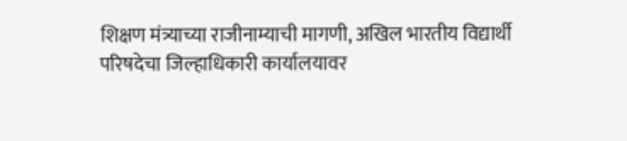शिक्षण मंत्र्याच्या राजीनाम्याची मागणी, अखिल भारतीय विद्यार्थी परिषदेचा जिल्हाधिकारी कार्यालयावर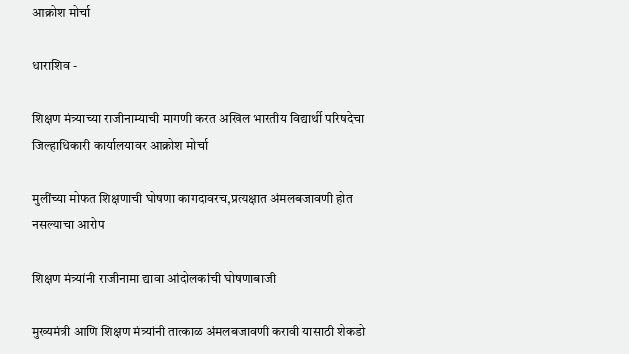आक्रोश मोर्चा

धाराशिव -

शिक्षण मंत्र्याच्या राजीनाम्याची मागणी करत अखिल भारतीय विद्यार्थी परिषदेचा जिल्हाधिकारी कार्यालयावर आक्रोश मोर्चा

मुलींच्या मोफत शिक्षणाची घोषणा कागदावरच,प्रत्यक्षात अंमलबजावणी होत नसल्याचा आरोप

शिक्षण मंत्र्यांनी राजीनामा द्यावा आंदोलकांची घोषणाबाजी

मुख्यमंत्री आणि शिक्षण मंत्र्यांनी तात्काळ अंमलबजावणी करावी यासाठी शेकडो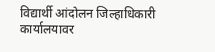विद्यार्थी आंदोलन जिल्हाधिकारी कार्यालयावर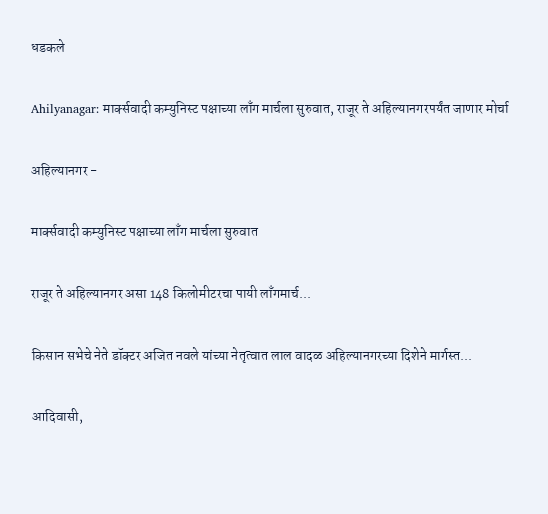धडकले

Ahilyanagar: मार्क्सवादी कम्युनिस्ट पक्षाच्या लाँग मार्चला सुरुवात, राजूर ते अहिल्यानगरपर्यंत जाणार मोर्चा

अहिल्यानगर -

मार्क्सवादी कम्युनिस्ट पक्षाच्या लाँग मार्चला सुरुवात

राजूर ते अहिल्यानगर असा 148 किलोमीटरचा पायी लाँगमार्च...

किसान सभेचे नेते डॉक्टर अजित नवले यांच्या नेतृत्वात लाल वादळ अहिल्यानगरच्या दिशेने मार्गस्त...

आदिवासी,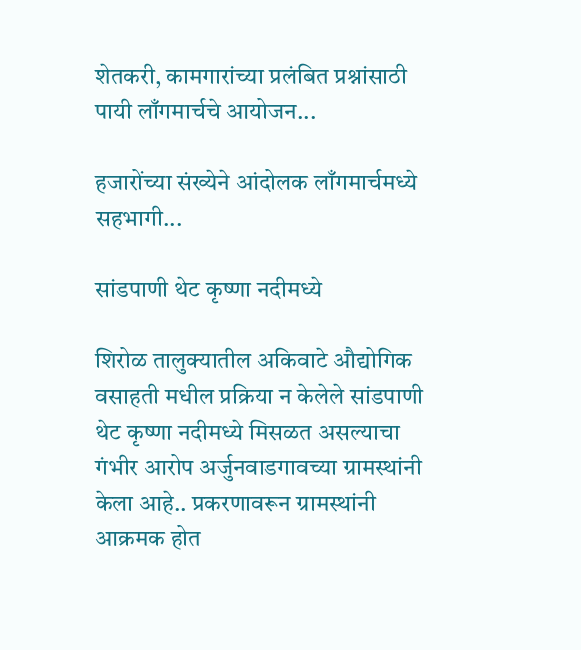शेतकरी, कामगारांच्या प्रलंबित प्रश्नांसाठी पायी लाँगमार्चचे आयोजन...

हजारोंच्या संख्येने आंदोलक लाँगमार्चमध्ये सहभागी...

सांडपाणी थेट कृष्णा नदीमध्ये

शिरोळ तालुक्यातील अकिवाटे औद्योगिक वसाहती मधील प्रक्रिया न केलेले सांडपाणी थेट कृष्णा नदीमध्ये मिसळत असल्याचा गंभीर आरोप अर्जुनवाडगावच्या ग्रामस्थांनी केला आहे.. प्रकरणावरून ग्रामस्थांनी आक्रमक होत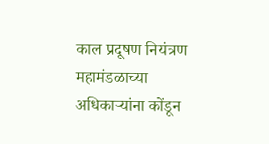काल प्रदूषण नियंत्रण महामंडळाच्या अधिकाऱ्यांना कोंडून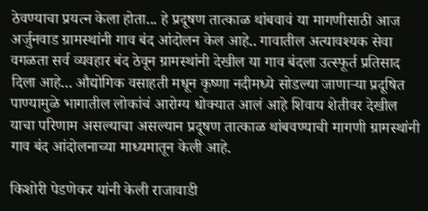ठेवण्याचा प्रयत्न केला होता... हे प्रदूषण तात्काळ थांबवावं या मागणीसाठी आज अर्जुनवाड ग्रामस्थांनी गाव बंद आंदोलन केल आहे.. गावातील अत्यावश्यक सेवा वगळता सर्व व्यवहार बंद ठेवून ग्रामस्थांनी देखील या गाव बंदला उत्स्फूर्त प्रतिसाद दिला आहे... औद्योगिक वसाहती मधून कृष्णा नदीमध्ये सोडल्या जाणाऱ्या प्रदूषित पाण्यामुळे भागातील लोकांचं आरोग्य धोक्यात आलं आहे शिवाय शेतीवर देखील याचा परिणाम असल्याचा असल्यान प्रदूषण तात्काळ थांबवण्याची मागणी ग्रामस्थांनी गाव बंद आंदोलनाच्या माध्यमातून केली आहे.

किशोरी पेडणेकर यांनी केली राजावाडी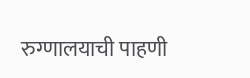रुग्णालयाची पाहणी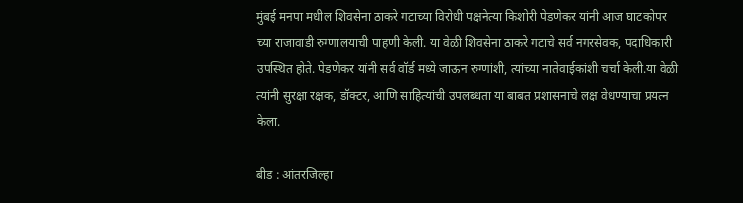मुंबई मनपा मधील शिवसेना ठाकरे गटाच्या विरोधी पक्षनेत्या किशोरी पेडणेकर यांनी आज घाटकोपर च्या राजावाडी रुग्णालयाची पाहणी केली. या वेळी शिवसेना ठाकरे गटाचे सर्व नगरसेवक, पदाधिकारी उपस्थित होते. पेडणेकर यांनी सर्व वॉर्ड मध्ये जाऊन रुग्णांशी, त्यांच्या नातेवाईकांशी चर्चा केली.या वेळी त्यांनी सुरक्षा रक्षक, डॉक्टर, आणि साहित्यांची उपलब्धता या बाबत प्रशासनाचे लक्ष वेधण्याचा प्रयत्न केला.

बीड : आंतरजिल्हा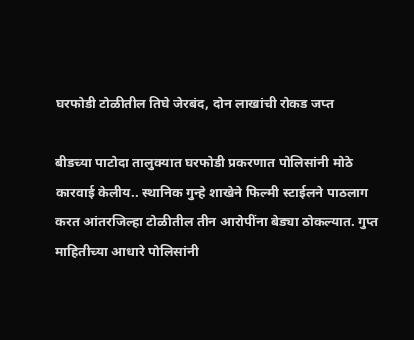घरफोडी टोळीतील तिघे जेरबंद, दोन लाखांची रोकड जप्त

बीडच्या पाटोदा तालुक्यात घरफोडी प्रकरणात पोलिसांनी मोठे कारवाई केलीय.. स्थानिक गुन्हे शाखेने फिल्मी स्टाईलने पाठलाग करत आंतरजिल्हा टोळीतील तीन आरोपींना बेड्या ठोकल्यात. गुप्त माहितीच्या आधारे पोलिसांनी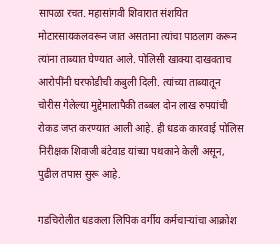सापळा रचत. महासांगवी शिवारात संशयित मोटारसायकलवरून जात असताना त्यांचा पाठलाग करून त्यांना ताब्यात घेण्यात आले. पोलिसी खाक्या दाखवताच आरोपींनी घरफोडीची कबुली दिली. त्यांच्या ताब्यातून चोरीस गेलेल्या मुद्देमालापैकी तब्बल दोन लाख रुपयांची रोकड जप्त करण्यात आली आहे. ही धडक कारवाई पोलिस निरीक्षक शिवाजी बंटेवाड यांच्या पथकाने केली असून, पुढील तपास सुरू आहे.

गडचिरोलीत धडकला लिपिक वर्गीय कर्मचाऱ्यांचा आक्रोश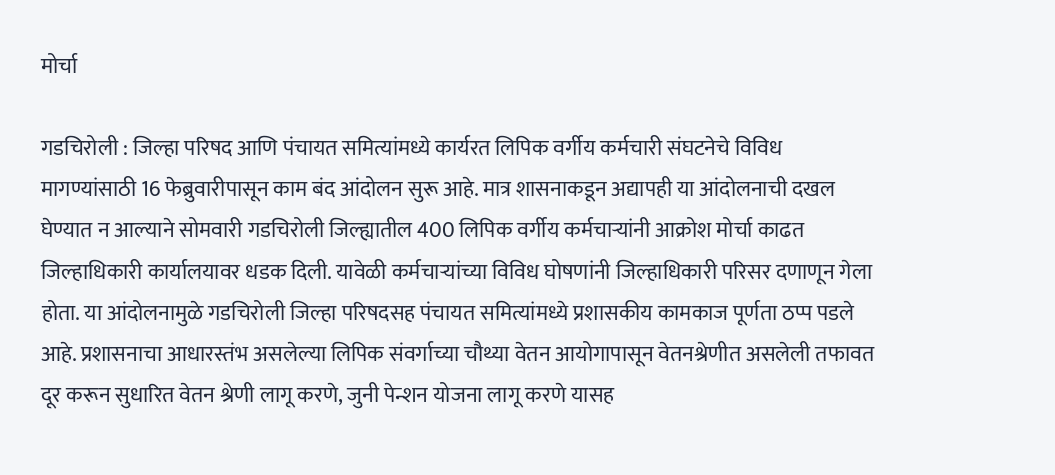मोर्चा

गडचिरोली : जिल्हा परिषद आणि पंचायत समित्यांमध्ये कार्यरत लिपिक वर्गीय कर्मचारी संघटनेचे विविध मागण्यांसाठी 16 फेब्रुवारीपासून काम बंद आंदोलन सुरू आहे. मात्र शासनाकडून अद्यापही या आंदोलनाची दखल घेण्यात न आल्याने सोमवारी गडचिरोली जिल्ह्यातील 400 लिपिक वर्गीय कर्मचाऱ्यांनी आक्रोश मोर्चा काढत जिल्हाधिकारी कार्यालयावर धडक दिली. यावेळी कर्मचाऱ्यांच्या विविध घोषणांनी जिल्हाधिकारी परिसर दणाणून गेला होता. या आंदोलनामुळे गडचिरोली जिल्हा परिषदसह पंचायत समित्यांमध्ये प्रशासकीय कामकाज पूर्णता ठप्प पडले आहे. प्रशासनाचा आधारस्तंभ असलेल्या लिपिक संवर्गाच्या चौथ्या वेतन आयोगापासून वेतनश्रेणीत असलेली तफावत दूर करून सुधारित वेतन श्रेणी लागू करणे, जुनी पेन्शन योजना लागू करणे यासह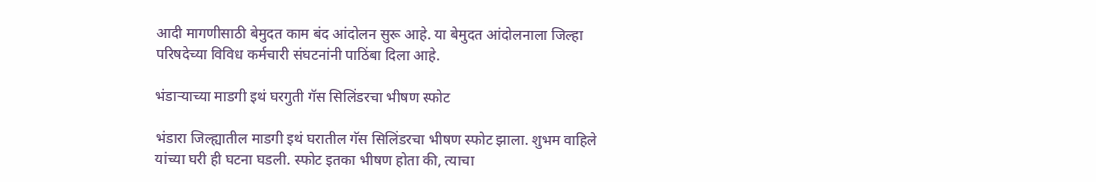आदी मागणीसाठी बेमुदत काम बंद आंदोलन सुरू आहे. या बेमुदत आंदोलनाला जिल्हा परिषदेच्या विविध कर्मचारी संघटनांनी पाठिंबा दिला आहे.

भंडाऱ्याच्या माडगी इथं घरगुती गॅस सिलिंडरचा भीषण स्फोट

भंडारा जिल्ह्यातील माडगी इथं घरातील गॅस सिलिंडरचा भीषण स्फोट झाला. शुभम वाहिले यांच्या घरी ही घटना घडली. स्फोट इतका भीषण होता की, त्याचा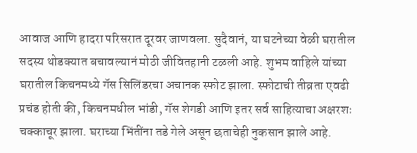आवाज आणि हादरा परिसरात दूरवर जाणवला. सुदैवानं, या घटनेच्या वेळी घरातील सदस्य थोडक्यात बचावल्यानं मोठी जीवितहानी टळली आहे. शुभम वाहिले यांच्या घरातील किचनमध्ये गॅस सिलिंडरचा अचानक स्फोट झाला. स्फोटाची तीव्रता एवढी प्रचंड होती की, किचनमधील भांडी, गॅस शेगडी आणि इतर सर्व साहित्याचा अक्षरशः चक्काचूर झाला. घराच्या भिंतींना तडे गेले असून छताचेही नुकसान झाले आहे.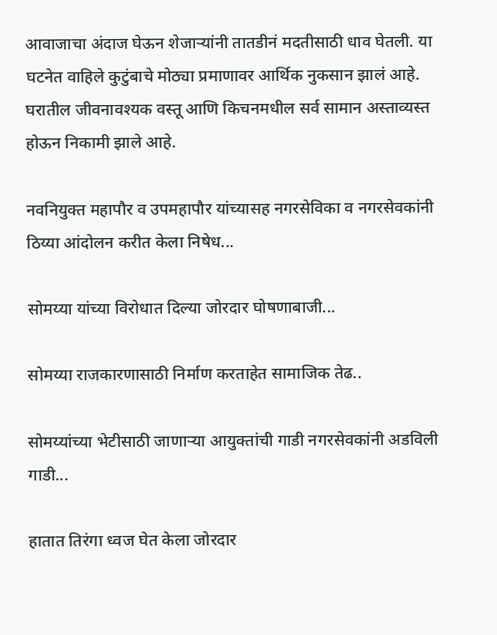आवाजाचा अंदाज घेऊन शेजाऱ्यांनी तातडीनं मदतीसाठी धाव घेतली. या घटनेत वाहिले कुटुंबाचे मोठ्या प्रमाणावर आर्थिक नुकसान झालं आहे. घरातील जीवनावश्यक वस्तू आणि किचनमधील सर्व सामान अस्ताव्यस्त होऊन निकामी झाले आहे.

नवनियुक्त महापौर व उपमहापौर यांच्यासह नगरसेविका व नगरसेवकांनी ठिय्या आंदोलन करीत केला निषेध...

सोमय्या यांच्या विरोधात दिल्या जोरदार घोषणाबाजी...

सोमय्या राजकारणासाठी निर्माण करताहेत सामाजिक तेढ..

सोमय्यांच्या भेटीसाठी जाणाऱ्या आयुक्तांची गाडी नगरसेवकांनी अडविली गाडी...

हातात तिरंगा ध्वज घेत केला जोरदार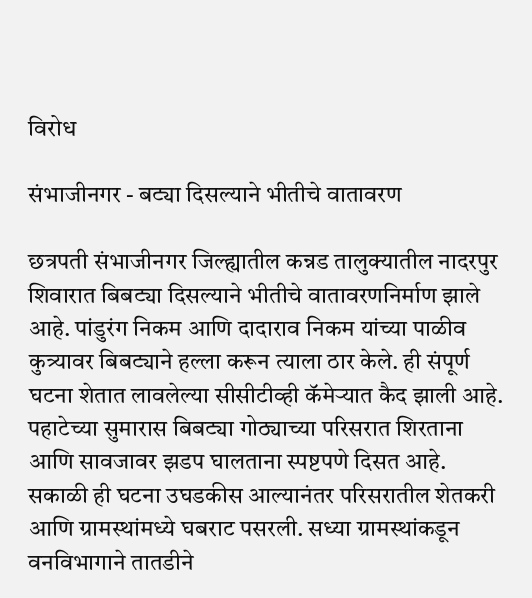विरोध

संभाजीनगर - बट्या दिसल्याने भीतीचे वातावरण

छत्रपती संभाजीनगर जिल्ह्यातील कन्नड तालुक्यातील नादरपुर शिवारात बिबट्या दिसल्याने भीतीचे वातावरणनिर्माण झाले आहे. पांडुरंग निकम आणि दादाराव निकम यांच्या पाळीव कुत्र्यावर बिबट्याने हल्ला करून त्याला ठार केले. ही संपूर्ण घटना शेतात लावलेल्या सीसीटीव्ही कॅमेऱ्यात कैद झाली आहे. पहाटेच्या सुमारास बिबट्या गोठ्याच्या परिसरात शिरताना आणि सावजावर झडप घालताना स्पष्टपणे दिसत आहे. सकाळी ही घटना उघडकीस आल्यानंतर परिसरातील शेतकरी आणि ग्रामस्थांमध्ये घबराट पसरली. सध्या ग्रामस्थांकडून वनविभागाने तातडीने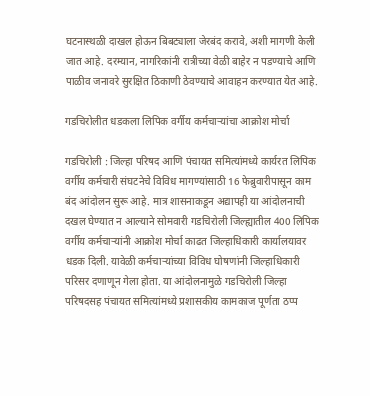घटनास्थळी दाखल होऊन बिबट्याला जेरबंद करावे, अशी मागणी केली जात आहे. दरम्यान, नागरिकांनी रात्रीच्या वेळी बाहेर न पडण्याचे आणि पाळीव जनावरे सुरक्षित ठिकाणी ठेवण्याचे आवाहन करण्यात येत आहे.

गडचिरोलीत धडकला लिपिक वर्गीय कर्मचाऱ्यांचा आक्रोश मोर्चा

गडचिरोली : जिल्हा परिषद आणि पंचायत समित्यांमध्ये कार्यरत लिपिक वर्गीय कर्मचारी संघटनेचे विविध मागण्यांसाठी 16 फेब्रुवारीपासून काम बंद आंदोलन सुरू आहे. मात्र शासनाकडून अद्यापही या आंदोलनाची दखल घेण्यात न आल्याने सोमवारी गडचिरोली जिल्ह्यातील 400 लिपिक वर्गीय कर्मचाऱ्यांनी आक्रोश मोर्चा काढत जिल्हाधिकारी कार्यालयावर धडक दिली. यावेळी कर्मचाऱ्यांच्या विविध घोषणांनी जिल्हाधिकारी परिसर दणाणून गेला होता. या आंदोलनामुळे गडचिरोली जिल्हा परिषदसह पंचायत समित्यांमध्ये प्रशासकीय कामकाज पूर्णता ठप्प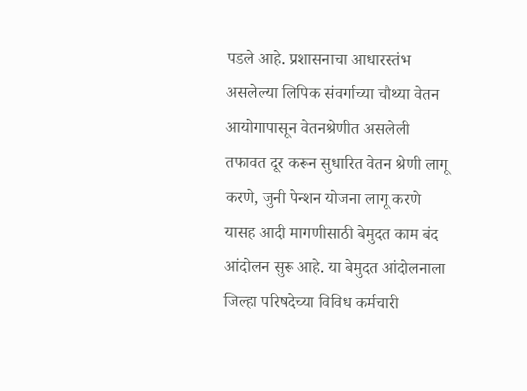पडले आहे. प्रशासनाचा आधारस्तंभ असलेल्या लिपिक संवर्गाच्या चौथ्या वेतन आयोगापासून वेतनश्रेणीत असलेली तफावत दूर करून सुधारित वेतन श्रेणी लागू करणे, जुनी पेन्शन योजना लागू करणे यासह आदी मागणीसाठी बेमुदत काम बंद आंदोलन सुरू आहे. या बेमुदत आंदोलनाला जिल्हा परिषदेच्या विविध कर्मचारी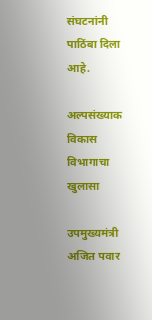संघटनांनी पाठिंबा दिला आहे.

अल्पसंख्याक विकास विभागाचा खुलासा

उपमुख्यमंत्री अजित पवार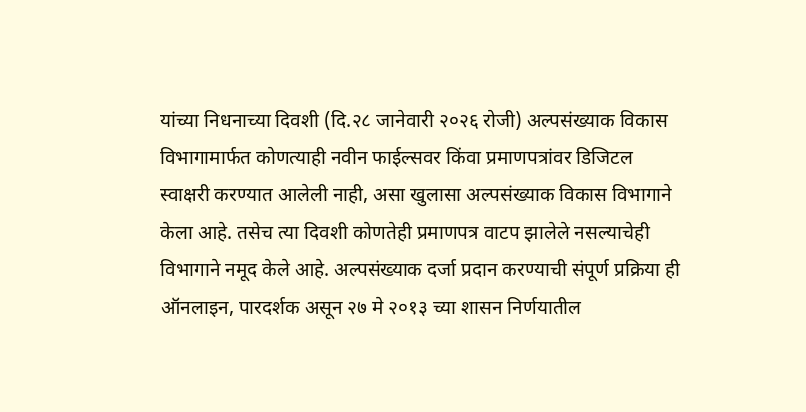यांच्या निधनाच्या दिवशी (दि.२८ जानेवारी २०२६ रोजी) अल्पसंख्याक विकास विभागामार्फत कोणत्याही नवीन फाईल्सवर किंवा प्रमाणपत्रांवर डिजिटल स्वाक्षरी करण्यात आलेली नाही, असा खुलासा अल्पसंख्याक विकास विभागाने केला आहे. तसेच त्या दिवशी कोणतेही प्रमाणपत्र वाटप झालेले नसल्याचेही विभागाने नमूद केले आहे. अल्पसंख्याक दर्जा प्रदान करण्याची संपूर्ण प्रक्रिया ही ऑनलाइन, पारदर्शक असून २७ मे २०१३ च्या शासन निर्णयातील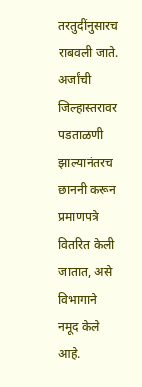तरतुदींनुसारच राबवली जाते. अर्जांची जिल्हास्तरावर पडताळणी झाल्यानंतरच छाननी करून प्रमाणपत्रे वितरित केली जातात, असे विभागाने नमूद केले आहे.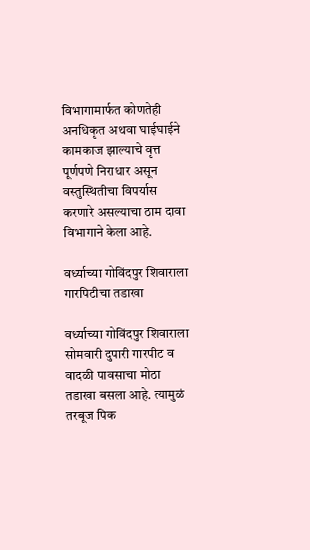विभागामार्फत कोणतेही अनधिकृत अथवा घाईघाईने कामकाज झाल्याचे वृत्त पूर्णपणे निराधार असून वस्तुस्थितीचा विपर्यास करणारे असल्याचा ठाम दावा विभागाने केला आहे.

वर्ध्याच्या गोविंदपुर शिवाराला गारपिटीचा तडाखा

वर्ध्याच्या गोविंदपुर शिवाराला सोमवारी दुपारी गारपीट व वादळी पावसाचा मोठा तडाखा बसला आहे. त्यामुळं तरबूज पिक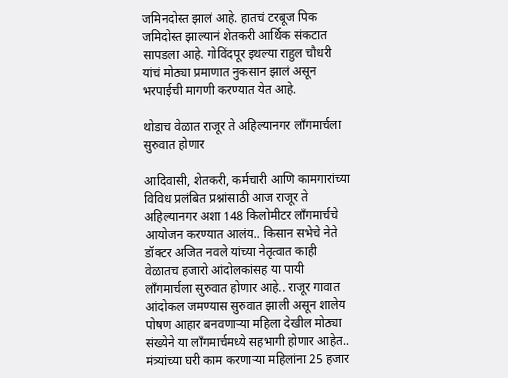जमिनदोस्त झालं आहे. हातचं टरबूज पिक जमिदोस्त झाल्यानं शेतकरी आर्थिक संकटात सापडला आहे. गोविंदपूर इथल्या राहुल चौधरी यांचं मोठ्या प्रमाणात नुकसान झालं असून भरपाईची मागणी करण्यात येत आहे.

थोडाच वेळात राजूर ते अहिल्यानगर लाँगमार्चला सुरुवात होणार

आदिवासी, शेतकरी, कर्मचारी आणि कामगारांच्या विविध प्रलंबित प्रश्नांसाठी आज राजूर ते अहिल्यानगर अशा 148 किलोमीटर लाँगमार्चचे आयोजन करण्यात आलंय.. किसान सभेचे नेते डॉक्टर अजित नवले यांच्या नेतृत्वात काही वेळातच हजारो आंदोलकांसह या पायी लाँगमार्चला सुरुवात होणार आहे.. राजूर गावात आंदोकल जमण्यास सुरुवात झाली असून शालेय पोषण आहार बनवणाऱ्या महिला देखील मोठ्या संख्येने या लाँगमार्चमध्ये सहभागी होणार आहेत.. मंत्र्यांच्या घरी काम करणाऱ्या महिलांना 25 हजार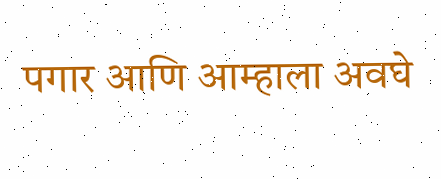पगार आणि आम्हाला अवघे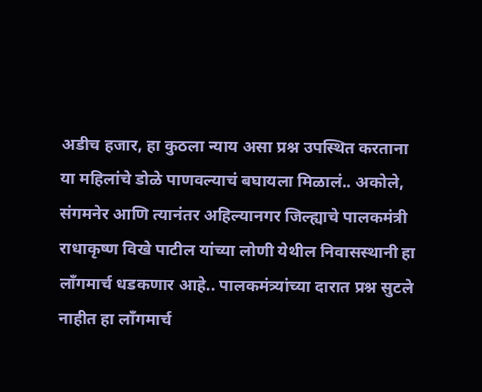अडीच हजार, हा कुठला न्याय असा प्रश्न उपस्थित करताना या महिलांचे डोळे पाणवल्याचं बघायला मिळालं.. अकोले, संगमनेर आणि त्यानंतर अहिल्यानगर जिल्ह्याचे पालकमंत्री राधाकृष्ण विखे पाटील यांच्या लोणी येथील निवासस्थानी हा लाँगमार्च धडकणार आहे.. पालकमंत्र्यांच्या दारात प्रश्न सुटले नाहीत हा लाँगमार्च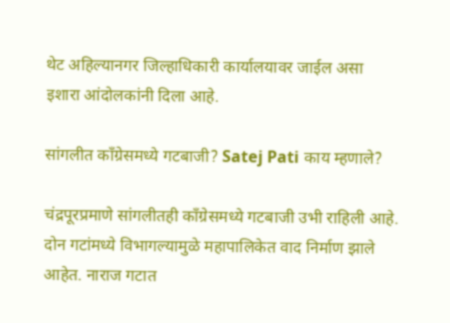थेट अहिल्यानगर जिल्हाधिकारी कार्यालयावर जाईल असा इशारा आंदोलकांनी दिला आहे.

सांगलीत काँग्रेसमध्ये गटबाजी? Satej Pati काय म्हणाले?

चंद्रपूरप्रमाणे सांगलीतही काँग्रेसमध्ये गटबाजी उभी राहिली आहे. दोन गटांमध्ये विभागल्यामुळे महापालिकेत वाद निर्माण झाले आहेत. नाराज गटात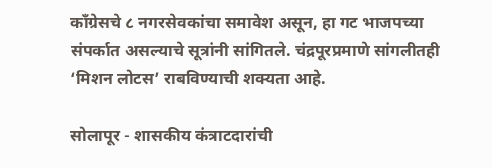काँग्रेसचे ८ नगरसेवकांचा समावेश असून, हा गट भाजपच्या संपर्कात असल्याचे सूत्रांनी सांगितले. चंद्रपूरप्रमाणे सांगलीतही ‘मिशन लोटस’ राबविण्याची शक्यता आहे.

सोलापूर - शासकीय कंत्राटदारांची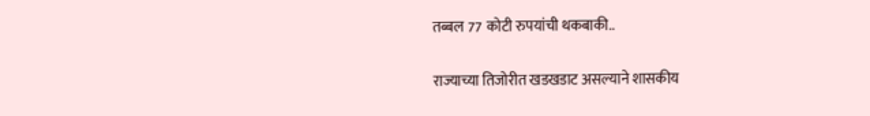तब्बल 77 कोटी रुपयांची थकबाकी..

राज्याच्या तिजोरीत खडखडाट असल्याने शासकीय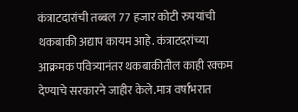कंत्राटदारांची तब्बल 77 हजार कोटी रुपयांची थकबाकी अद्याप कायम आहे. कंत्राटदरांच्या आक्रमक पवित्र्यानंतर थकबाकीतील काही रक्कम देण्याचे सरकारने जाहीर केले.मात्र वर्षाभरात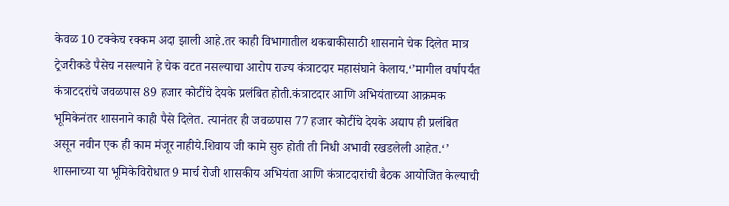केवळ 10 टक्केच रक्कम अदा झाली आहे.तर काही विभागातील थकबाकीसाठी शासनाने चेक दिलेत मात्र ट्रेजरीकडे पैसेच नसल्याने हे चेक वटत नसल्याचा आरोप राज्य कंत्राटदार महासंघाने केलाय.‘’मागील वर्षापर्यंत कंत्राटदरांचे जवळपास 89 हजार कोटींचे देयके प्रलंबित होती.कंत्राटदार आणि अभियंताच्या आक्रमक भूमिकेनंतर शासनाने काही पैसे दिलेत. त्यानंतर ही जवळपास 77 हजार कोटींचे देयके अद्याप ही प्रलंबित असून नवीन एक ही काम मंजूर नाहीये.शिवाय जी कामे सुरु होती ती निधी अभावी रखडलेली आहेत.‘’ शासनाच्या या भूमिकेविरोधात 9 मार्च रोजी शासकीय अभियंता आणि कंत्राटदारांची बैठक आयोजित केल्याची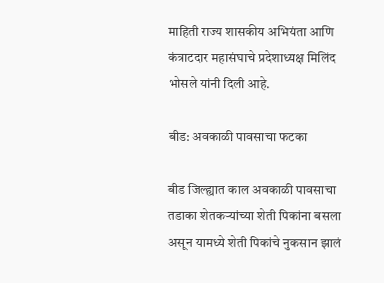माहिती राज्य शासकीय अभियंता आणि कंत्राटदार महासंघाचे प्रदेशाध्यक्ष मिलिंद भोसले यांनी दिली आहे.

बीड: अवकाळी पावसाचा फटका

बीड जिल्ह्यात काल अवकाळी पावसाचा तडाका शेतकऱ्यांच्या शेती पिकांना बसला असून यामध्ये शेती पिकांचे नुकसान झालं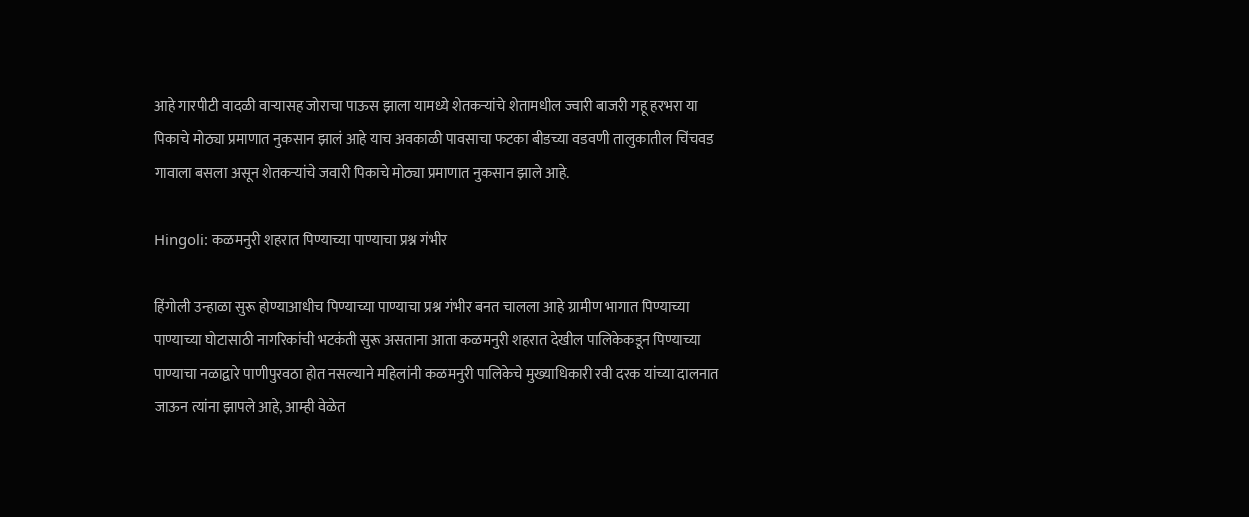आहे गारपीटी वादळी वाऱ्यासह जोराचा पाऊस झाला यामध्ये शेतकऱ्यांचे शेतामधील ज्वारी बाजरी गहू हरभरा या पिकाचे मोठ्या प्रमाणात नुकसान झालं आहे याच अवकाळी पावसाचा फटका बीडच्या वडवणी तालुकातील चिंचवड गावाला बसला असून शेतकऱ्यांचे जवारी पिकाचे मोठ्या प्रमाणात नुकसान झाले आहे.

Hingoli: कळमनुरी शहरात पिण्याच्या पाण्याचा प्रश्न गंभीर

हिंगोली उन्हाळा सुरू होण्याआधीच पिण्याच्या पाण्याचा प्रश्न गंभीर बनत चालला आहे ग्रामीण भागात पिण्याच्या पाण्याच्या घोटासाठी नागरिकांची भटकंती सुरू असताना आता कळमनुरी शहरात देखील पालिकेकडून पिण्याच्या पाण्याचा नळाद्वारे पाणीपुरवठा होत नसल्याने महिलांनी कळमनुरी पालिकेचे मुख्याधिकारी रवी दरक यांच्या दालनात जाऊन त्यांना झापले आहे, आम्ही वेळेत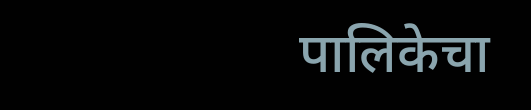पालिकेचा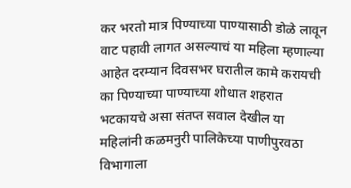कर भरतो मात्र पिण्याच्या पाण्यासाठी डोळे लावून वाट पहावी लागत असल्याचं या महिला म्हणाल्या आहेत दरम्यान दिवसभर घरातील कामे करायची का पिण्याच्या पाण्याच्या शोधात शहरात भटकायचे असा संतप्त सवाल देखील या महिलांनी कळमनुरी पालिकेच्या पाणीपुरवठा विभागाला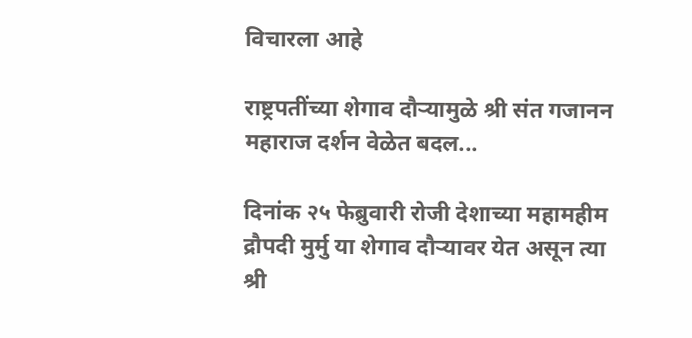विचारला आहे

राष्ट्रपतींच्या शेगाव दौऱ्यामुळे श्री संत गजानन महाराज दर्शन वेळेत बदल...

दिनांक २५ फेब्रुवारी रोजी देशाच्या महामहीम द्रौपदी मुर्मु या शेगाव दौऱ्यावर येत असून त्या श्री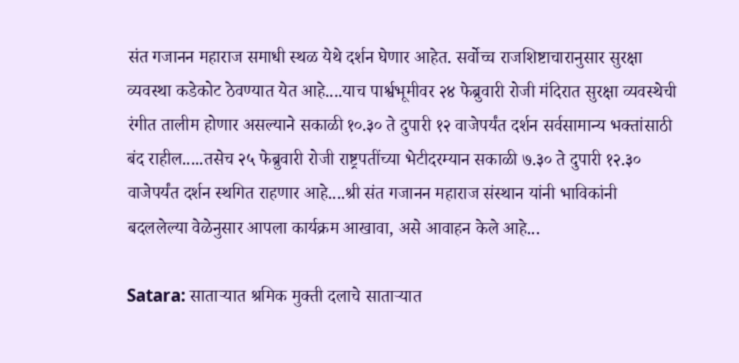संत गजानन महाराज समाधी स्थळ येथे दर्शन घेणार आहेत. सर्वोच्च राजशिष्टाचारानुसार सुरक्षा व्यवस्था कडेकोट ठेवण्यात येत आहे....याच पार्श्वभूमीवर २४ फेब्रुवारी रोजी मंदिरात सुरक्षा व्यवस्थेची रंगीत तालीम होणार असल्याने सकाळी १०.३० ते दुपारी १२ वाजेपर्यंत दर्शन सर्वसामान्य भक्तांसाठी बंद राहील.....तसेच २५ फेब्रुवारी रोजी राष्ट्रपतींच्या भेटीदरम्यान सकाळी ७.३० ते दुपारी १२.३० वाजेपर्यंत दर्शन स्थगित राहणार आहे....श्री संत गजानन महाराज संस्थान यांनी भाविकांनी बदललेल्या वेळेनुसार आपला कार्यक्रम आखावा, असे आवाहन केले आहे...

Satara: साताऱ्यात श्रमिक मुक्ती दलाचे साताऱ्यात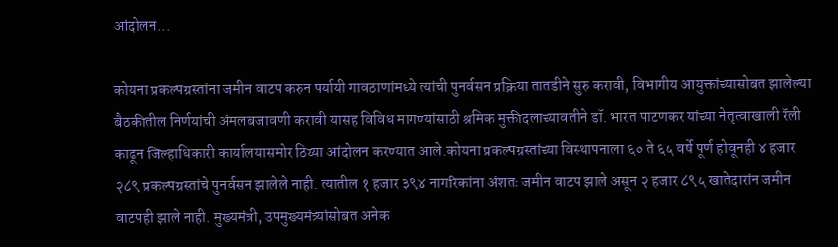आंदोलन...

कोयना प्रकल्पग्रस्तांना जमीन वाटप करुन पर्यायी गावठाणांमध्ये त्यांची पुनर्वसन प्रक्रिया तातडीने सुरु करावी, विभागीय आयुक्तांच्यासोबत झालेल्या बैठकीतील निर्णयांची अंमलबजावणी करावी यासह विविध मागण्यांसाठी श्रमिक मुक्तीदलाच्यावतीने डॉ. भारत पाटणकर यांच्या नेतृत्वाखाली रॅली काढून जिल्हाधिकारी कार्यालयासमोर ठिय्या आंदोलन करण्यात आले.कोयना प्रकल्पग्रस्तांच्या विस्थापनाला ६० ते ६५ वर्षे पूर्ण होवूनही ४ हजार २८९ प्रकल्पग्रस्तांचे पुनर्वसन झालेले नाही. त्यातील १ हजार ३९४ नागरिकांना अंशतः जमीन वाटप झाले असून २ हजार ८९५ खातेदारांन जमीन वाटपही झाले नाही. मुख्यमंत्री, उपमुख्यमंत्र्यांसोबत अनेक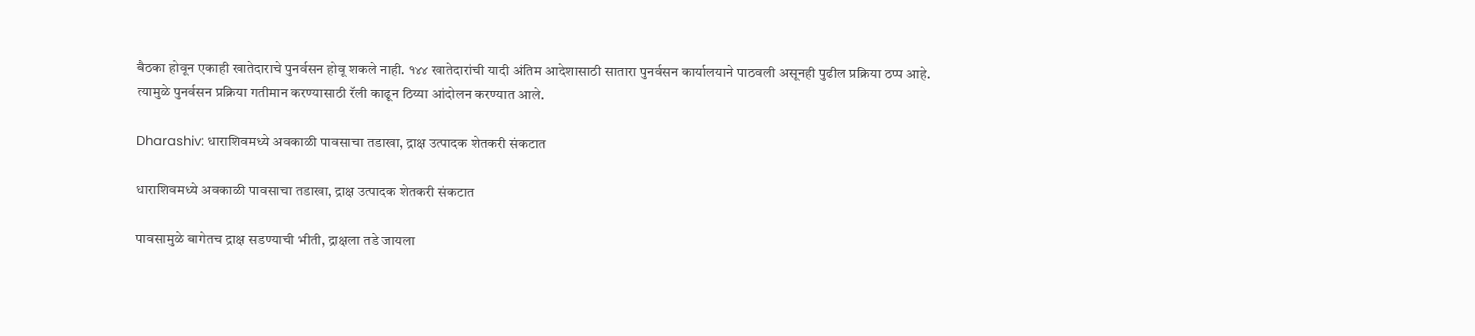बैठका होवून एकाही खातेदाराचे पुनर्वसन होवू शकले नाही. १४४ खातेदारांची यादी अंतिम आदेशासाठी सातारा पुनर्वसन कार्यालयाने पाठवली असूनही पुढील प्रक्रिया ठप्प आहे. त्यामुळे पुनर्वसन प्रक्रिया गतीमान करण्यासाठी रॅली काढून ठिय्या आंदोलन करण्यात आले.

Dharashiv: धाराशिवमध्ये अवकाळी पावसाचा तडाखा, द्राक्ष उत्पादक शेतकरी संकटात

धाराशिवमध्ये अवकाळी पावसाचा तडाखा, द्राक्ष उत्पादक शेतकरी संकटात

पावसामुळे बागेतच द्राक्ष सडण्याची भीती, द्राक्षला तडे जायला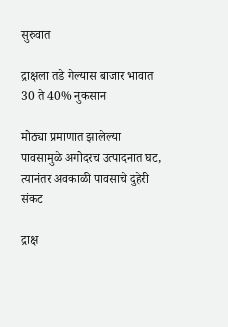सुरुवात

द्राक्षला तडे गेल्यास बाजार भावात 30 ते 40% नुकसान

मोठ्या प्रमाणात झालेल्या पावसामुळे अगोदरच उत्पादनात घट, त्यानंतर अवकाळी पावसाचे दुहेरी संकट

द्राक्ष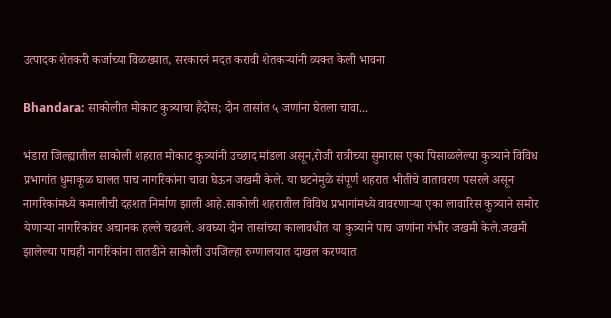उत्पादक शेतकरी कर्जाच्या विळख्यात, सरकारनं मदत करावी शेतकऱ्यांनी व्यक्त केली भावना

Bhandara: साकोलीत मोकाट कुत्र्याचा हैदोस; दोन तासांत ५ जणांना घेतला चावा...

भंडारा जिल्ह्यातील साकोली शहरात मोकाट कुत्र्यांनी उच्छाद मांडला असून,रोजी रात्रीच्या सुमारास एका पिसाळलेल्या कुत्र्याने विविध प्रभागांत धुमाकूळ घालत पाच नागरिकांना चावा घेऊन जखमी केले. या घटनेमुळे संपूर्ण शहरात भीतीचे वातावरण पसरले असून नागरिकांमध्ये कमालीची दहशत निर्माण झाली आहे.साकोली शहरातील विविध प्रभागांमध्ये वावरणाऱ्या एका लावारिस कुत्र्याने समोर येणाऱ्या नागरिकांवर अचानक हल्ले चढवले. अवघ्या दोन तासांच्या कालावधीत या कुत्र्याने पाच जणांना गंभीर जखमी केले.जखमी झालेल्या पाचही नागरिकांना तातडीने साकोली उपजिल्हा रुग्णालयात दाखल करण्यात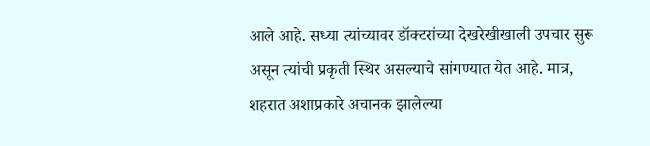आले आहे. सध्या त्यांच्यावर डॉक्टरांच्या देखरेखीखाली उपचार सुरू असून त्यांची प्रकृती स्थिर असल्याचे सांगण्यात येत आहे. मात्र, शहरात अशाप्रकारे अचानक झालेल्या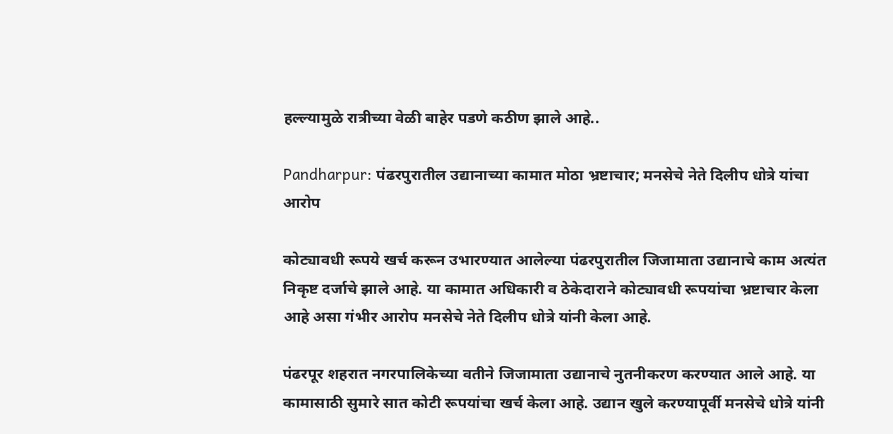हल्ल्यामुळे रात्रीच्या वेळी बाहेर पडणे कठीण झाले आहे..

Pandharpur: पंढरपुरातील उद्यानाच्या कामात मोठा भ्रष्टाचार; मनसेचे नेते दिलीप धोत्रे यांचा आरोप

कोट्यावधी रूपये खर्च करून उभारण्यात आलेल्या पंढरपुरातील जिजामाता उद्यानाचे काम अत्यंत निकृष्ट दर्जाचे झाले आहे. या कामात अधिकारी व ठेकेदाराने कोट्यावधी रूपयांचा भ्रष्टाचार केला आहे असा गंभीर आरोप मनसेचे नेते दिलीप धोत्रे यांनी केला आहे.

पंढरपूर शहरात नगरपालिकेच्या वतीने जिजामाता उद्यानाचे नुतनीकरण करण्यात आले आहे. या कामासाठी सुमारे सात कोटी रूपयांचा खर्च केला आहे. उद्यान खुले करण्यापूर्वी मनसेचे धोत्रे यांनी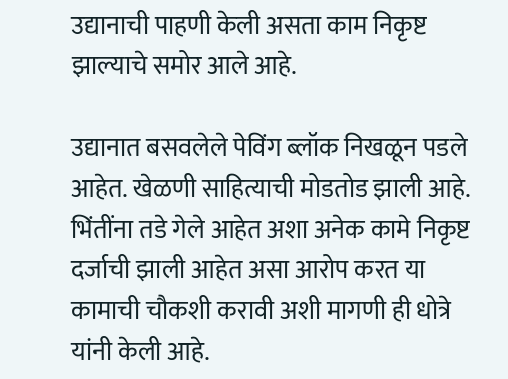उद्यानाची पाहणी केली असता काम निकृष्ट झाल्याचे समोर आले आहे.

उद्यानात बसवलेले पेविंग ब्लॉक निखळून पडले आहेत. खेळणी साहित्याची मोडतोड झाली आहे. भिंतींना तडे गेले आहेत अशा अनेक कामे निकृष्ट दर्जाची झाली आहेत असा आरोप करत या कामाची चौकशी करावी अशी मागणी ही धोत्रे यांनी केली आहे.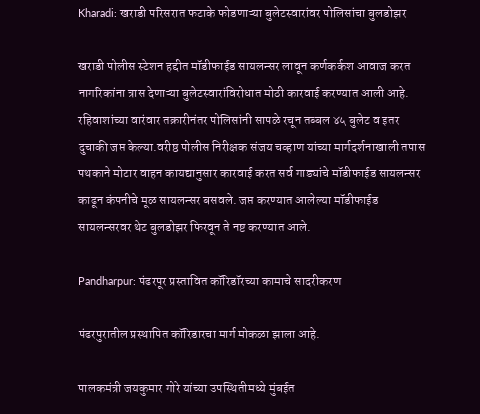Kharadi: खराडी परिसरात फटाके फोडणाऱ्या बुलेटस्वारांवर पोलिसांचा बुलडोझर

खराडी पोलीस स्टेशन हद्दीत मॉडीफाईड सायलन्सर लावून कर्णकर्कश आवाज करत नागरिकांना त्रास देणाऱ्या बुलेटस्वारांविरोधात मोठी कारवाई करण्यात आली आहे. रहिवाशांच्या वारंवार तक्रारीनंतर पोलिसांनी सापळे रचून तब्बल ४५ बुलेट व इतर दुचाकी जप्त केल्या.वरीष्ठ पोलीस निरीक्षक संजय चव्हाण यांच्या मार्गदर्शनाखाली तपास पथकाने मोटार वाहन कायद्यानुसार कारवाई करत सर्व गाड्यांचे मॉडीफाईड सायलन्सर काढून कंपनीचे मूळ सायलन्सर बसवले. जप्त करण्यात आलेल्या मॉडीफाईड सायलन्सरवर थेट बुलडोझर फिरवून ते नष्ट करण्यात आले.

Pandharpur: पंढरपूर प्रस्तावित कॉरिडॉरच्या कामाचे सादरीकरण

पंढरपुरातील प्रस्थापित कॉरिडारचा मार्ग मोकळा झाला आहे‌‌.

पालकमंत्री जयकुमार गोरे यांच्या उपस्थितीमध्ये मुंबईत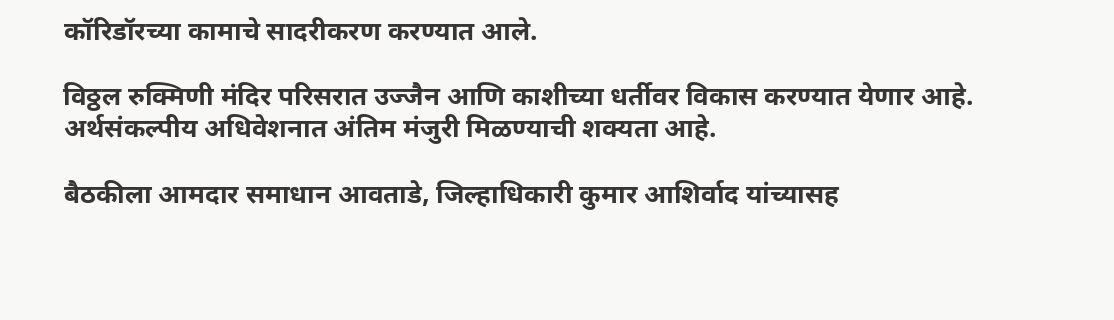कॉरिडॉरच्या कामाचे सादरीकरण करण्यात आले.

विठ्ठल रुक्मिणी मंदिर परिसरात उज्जैन आणि काशीच्या धर्तीवर विकास करण्यात येणार आहे. अर्थसंकल्पीय अधिवेशनात अंतिम मंजुरी मिळण्याची शक्यता आहे.

बैठकीला आमदार समाधान आवताडे, जिल्हाधिकारी कुमार आशिर्वाद यांच्यासह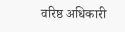वरिष्ठ अधिकारी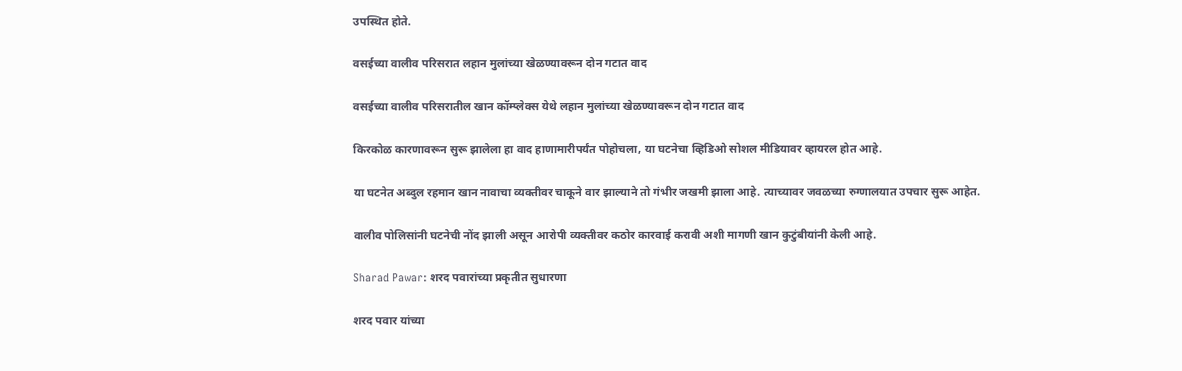उपस्थित होते.

वसईच्या वालीव परिसरात लहान मुलांच्या खेळण्यावरून दोन गटात वाद

वसईच्या वालीव परिसरातील खान कॉम्प्लेक्स येथे लहान मुलांच्या खेळण्यावरून दोन गटात वाद

किरकोळ कारणावरून सुरू झालेला हा वाद हाणामारीपर्यंत पोहोचला, या घटनेचा व्हिडिओ सोशल मीडियावर व्हायरल होत आहे.

या घटनेत अब्दुल रहमान खान नावाचा व्यक्तीवर चाकूने वार झाल्याने तो गंभीर जखमी झाला आहे. त्याच्यावर जवळच्या रुग्णालयात उपचार सुरू आहेत.

वालीव पोलिसांनी घटनेची नोंद झाली असून आरोपी व्यक्तीवर कठोर कारवाई करावी अशी मागणी खान कुटुंबीयांनी केली आहे.

Sharad Pawar: शरद पवारांच्या प्रकृतीत सुधारणा

शरद पवार यांच्या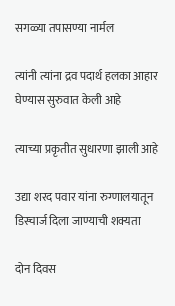सगळ्या तपासण्या नार्मल

त्यांनी त्यांना द्रव पदार्थ हलका आहार घेण्यास सुरुवात केली आहे

त्याच्या प्रकृतीत सुधारणा झाली आहे

उद्या शरद पवार यांना रुग्णालयातून डिस्चार्ज दिला जाण्याची शक्यता

दोन दिवस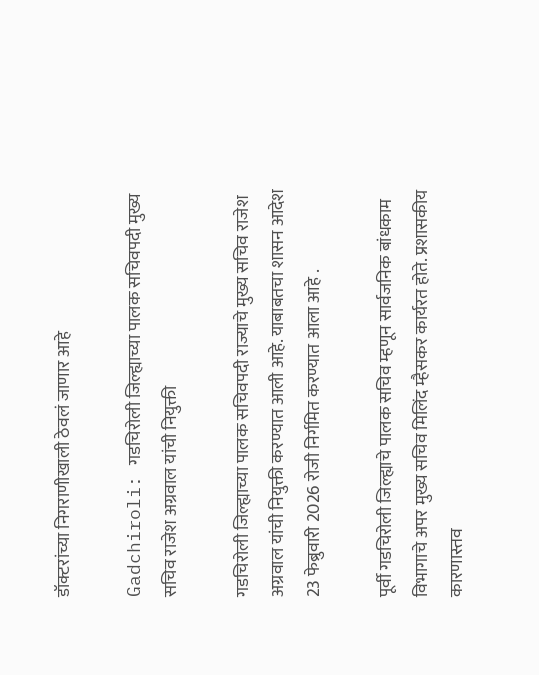डॉक्टरांच्या निगराणीखाली ठेवलं जाणार आहे

Gadchiroli: गडचिरोली जिल्ह्याच्या पालक सचिवपदी मुख्य सचिव राजेश अग्रवाल यांची नियुक्ती

गडचिरोली जिल्ह्याच्या पालक सचिवपदी राज्याचे मुख्य सचिव राजेश अग्रवाल यांची नियुक्ती करण्यात आली आहे. याबाबतचा शासन आदेश 23 फेब्रुवारी 2026 रोजी निर्गमित करण्यात आला आहे .

पूर्वी गडचिरोली जिल्ह्याचे पालक सचिव म्हणून सार्वजनिक बांधकाम विभागाचे अपर मुख्य सचिव मिलिंद म्हैसकर कार्यरत होते. प्रशासकीय कारणास्तव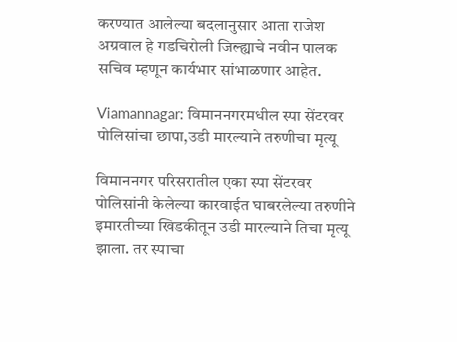करण्यात आलेल्या बदलानुसार आता राजेश अग्रवाल हे गडचिरोली जिल्ह्याचे नवीन पालक सचिव म्हणून कार्यभार सांभाळणार आहेत.

Viamannagar: विमाननगरमधील स्पा सेंटरवर पोलिसांचा छापा,उडी मारल्याने तरुणीचा मृत्यू

विमाननगर परिसरातील एका स्पा सेंटरवर पोलिसांनी केलेल्या कारवाईत घाबरलेल्या तरुणीने इमारतीच्या खिडकीतून उडी मारल्याने तिचा मृत्यू झाला. तर स्पाचा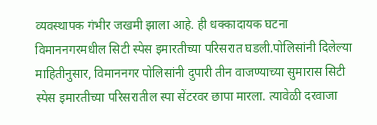व्यवस्थापक गंभीर जखमी झाला आहे. ही धक्कादायक घटना विमाननगरमधील सिटी स्पेस इमारतीच्या परिसरात घडली.पोलिसांनी दिलेल्या माहितीनुसार, विमाननगर पोलिसांनी दुपारी तीन वाजण्याच्या सुमारास सिटी स्पेस इमारतीच्या परिसरातील स्पा सेंटरवर छापा मारला. त्यावेळी दरवाजा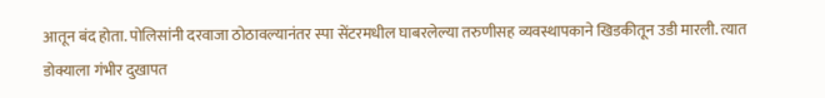आतून बंद होता. पोलिसांनी दरवाजा ठोठावल्यानंतर स्पा सेंटरमधील घाबरलेल्या तरुणीसह व्यवस्थापकाने खिडकीतून उडी मारली. त्यात डोक्याला गंभीर दुखापत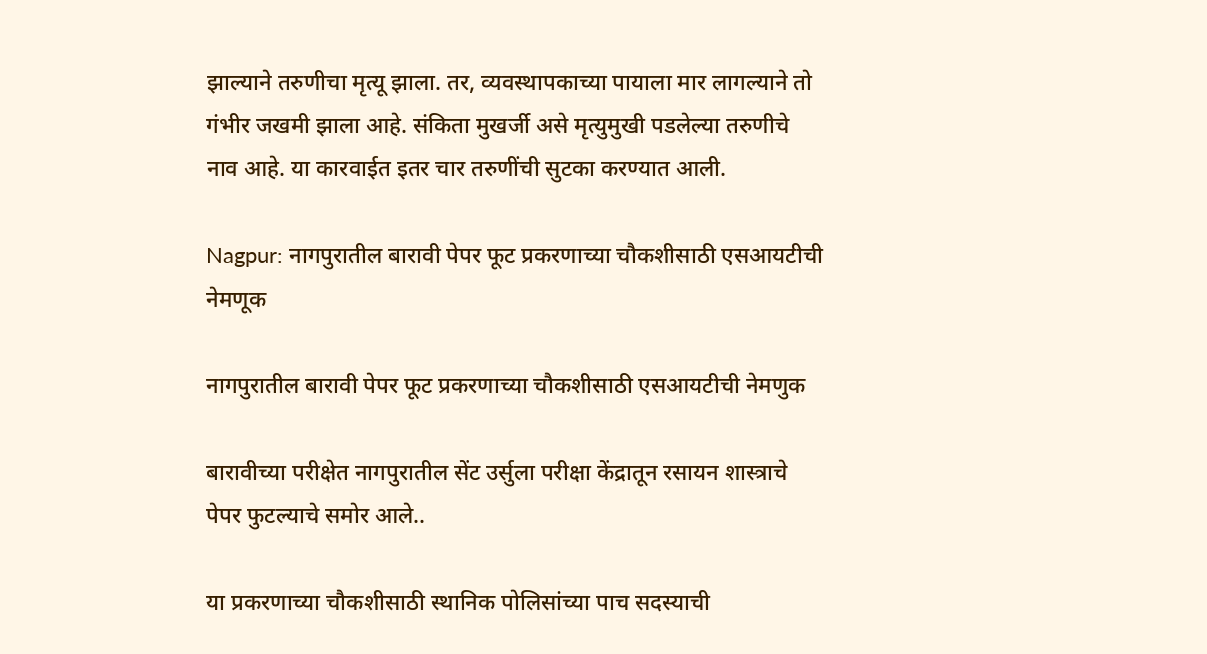झाल्याने तरुणीचा मृत्यू झाला. तर, व्यवस्थापकाच्या पायाला मार लागल्याने तो गंभीर जखमी झाला आहे. संकिता मुखर्जी असे मृत्युमुखी पडलेल्या तरुणीचे नाव आहे. या कारवाईत इतर चार तरुणींची सुटका करण्यात आली.

Nagpur: नागपुरातील बारावी पेपर फूट प्रकरणाच्या चौकशीसाठी एसआयटीची नेमणूक

नागपुरातील बारावी पेपर फूट प्रकरणाच्या चौकशीसाठी एसआयटीची नेमणुक

बारावीच्या परीक्षेत नागपुरातील सेंट उर्सुला परीक्षा केंद्रातून रसायन शास्त्राचे पेपर फुटल्याचे समोर आले..

या प्रकरणाच्या चौकशीसाठी स्थानिक पोलिसांच्या पाच सदस्याची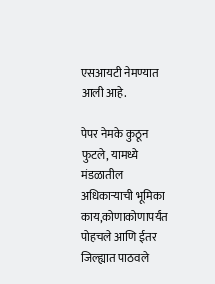एसआयटी नेमण्यात आली आहे.

पेपर नेमके कुठून फुटले, यामध्ये मंडळातील अधिकाऱ्याची भूमिका काय,कोणाकोणापर्यंत पोहचले आणि ईतर जिल्ह्यात पाठवले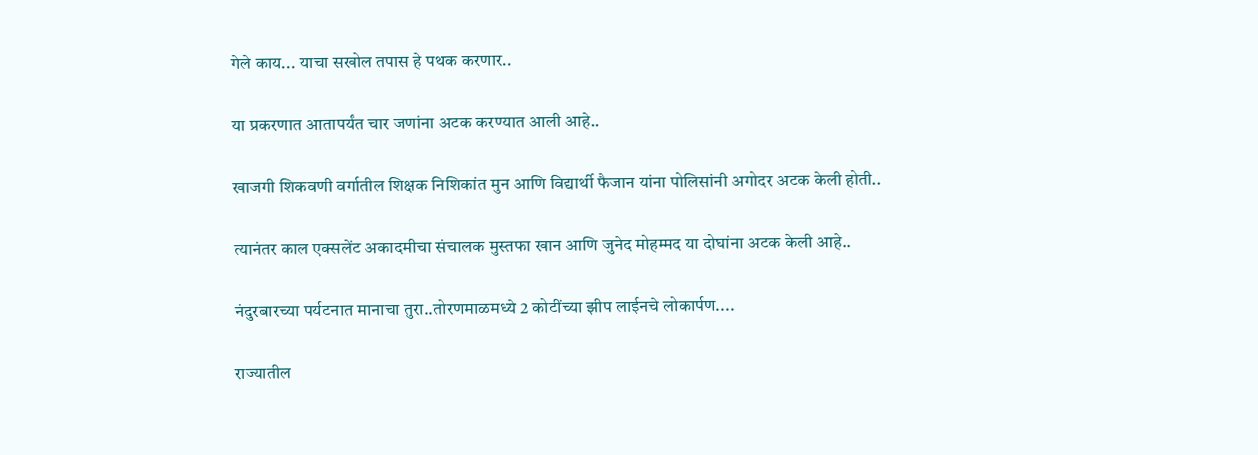गेले काय... याचा सखोल तपास हे पथक करणार..

या प्रकरणात आतापर्यंत चार जणांना अटक करण्यात आली आहे..

खाजगी शिकवणी वर्गातील शिक्षक निशिकांत मुन आणि विद्यार्थी फैजान यांना पोलिसांनी अगोदर अटक केली होती..

त्यानंतर काल एक्सलेंट अकादमीचा संचालक मुस्तफा खान आणि जुनेद मोहम्मद या दोघांना अटक केली आहे..

नंदुरबारच्या पर्यटनात मानाचा तुरा..तोरणमाळमध्ये 2 कोटींच्या झीप लाईनचे लोकार्पण....

राज्यातील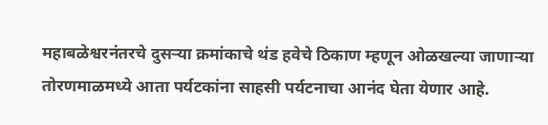महाबळेश्वरनंतरचे दुसऱ्या क्रमांकाचे थंड हवेचे ठिकाण म्हणून ओळखल्या जाणाऱ्या तोरणमाळमध्ये आता पर्यटकांना साहसी पर्यटनाचा आनंद घेता येणार आहे.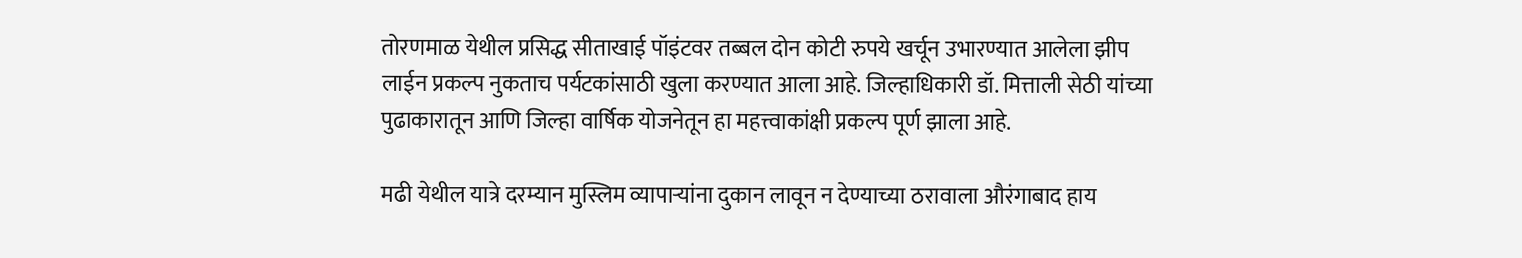तोरणमाळ येथील प्रसिद्ध सीताखाई पॉइंटवर तब्बल दोन कोटी रुपये खर्चून उभारण्यात आलेला झीप लाईन प्रकल्प नुकताच पर्यटकांसाठी खुला करण्यात आला आहे. जिल्हाधिकारी डॉ. मित्ताली सेठी यांच्या पुढाकारातून आणि जिल्हा वार्षिक योजनेतून हा महत्त्वाकांक्षी प्रकल्प पूर्ण झाला आहे.

मढी येथील यात्रे दरम्यान मुस्लिम व्यापाऱ्यांना दुकान लावून न देण्याच्या ठरावाला औरंगाबाद हाय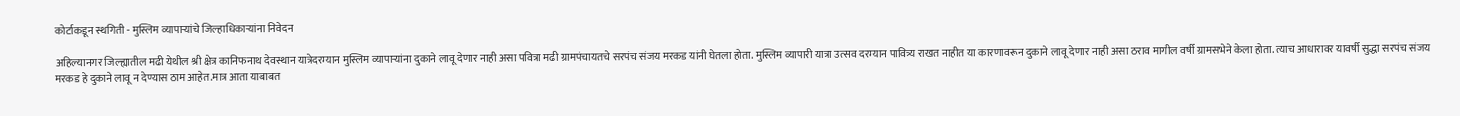कोर्टाकडून स्थगिती - मुस्लिम व्यापाऱ्यांचे जिल्हाधिकाऱ्यांना निवेदन

अहिल्यानगर जिल्ह्यातील मढी येथील श्री क्षेत्र कानिफनाथ देवस्थान यात्रेदरम्यान मुस्लिम व्यापाऱ्यांना दुकाने लावू देणार नाही असा पवित्रा मढी ग्रामपंचायतचे सरपंच संजय मरकड यांनी घेतला होता. मुस्लिम व्यापारी यात्रा उत्सव दरम्यान पावित्र्य राखत नाहीत या कारणावरून दुकाने लावू देणार नाही असा ठराव मागील वर्षी ग्रामसभेने केला होता. त्याच आधारावर यावर्षी सुद्धा सरपंच संजय मरकड हे दुकाने लावू न देण्यास ठाम आहेत.मात्र आता याबाबत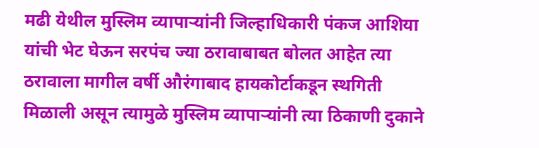मढी येथील मुस्लिम व्यापाऱ्यांनी जिल्हाधिकारी पंकज आशिया यांची भेट घेऊन सरपंच ज्या ठरावाबाबत बोलत आहेत त्या ठरावाला मागील वर्षी औरंगाबाद हायकोर्टाकडून स्थगिती मिळाली असून त्यामुळे मुस्लिम व्यापाऱ्यांनी त्या ठिकाणी दुकाने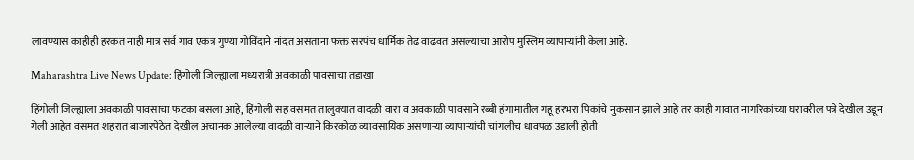लावण्यास काहीही हरकत नाही मात्र सर्व गाव एकत्र गुण्या गोविंदाने नांदत असताना फक्त सरपंच धार्मिक तेढ वाढवत असल्याचा आरोप मुस्लिम व्यापाऱ्यांनी केला आहे.

Maharashtra Live News Update: हिंगोली जिल्ह्याला मध्यरात्री अवकाळी पावसाचा तडाखा

हिंगोली जिल्ह्याला अवकाळी पावसाचा फटका बसला आहे, हिंगोली सह वसमत तालुक्यात वादळी वारा व अवकाळी पावसाने रब्बी हंगामातील गहू हरभरा पिकांचे नुकसान झाले आहे तर काही गावात नागरिकांच्या घरावरील पत्रे देखील उडून गेली आहेत वसमत शहरात बाजारपेठेत देखील अचानक आलेल्या वादळी वाऱ्याने किरकोळ व्यावसायिक असणाऱ्या व्यापाऱ्यांची चांगलीच धावपळ उडाली होती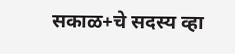सकाळ+चे सदस्य व्हा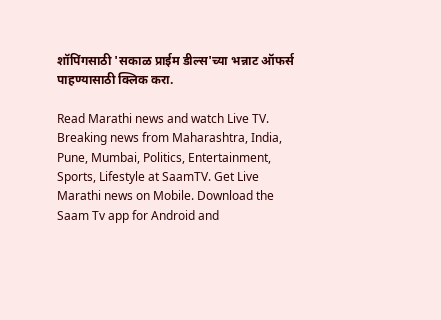शॉपिंगसाठी 'सकाळ प्राईम डील्स'च्या भन्नाट ऑफर्स पाहण्यासाठी क्लिक करा.

Read Marathi news and watch Live TV. Breaking news from Maharashtra, India, Pune, Mumbai, Politics, Entertainment, Sports, Lifestyle at SaamTV. Get Live Marathi news on Mobile. Download the Saam Tv app for Android and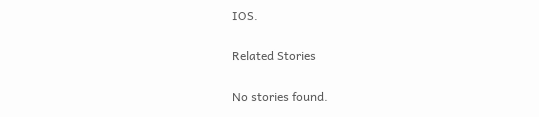IOS.

Related Stories

No stories found.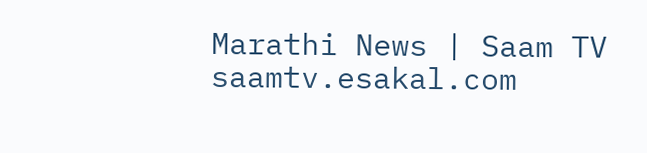Marathi News | Saam TV
saamtv.esakal.com